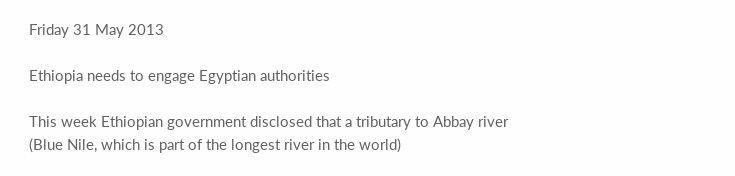Friday 31 May 2013

Ethiopia needs to engage Egyptian authorities

This week Ethiopian government disclosed that a tributary to Abbay river (Blue Nile, which is part of the longest river in the world)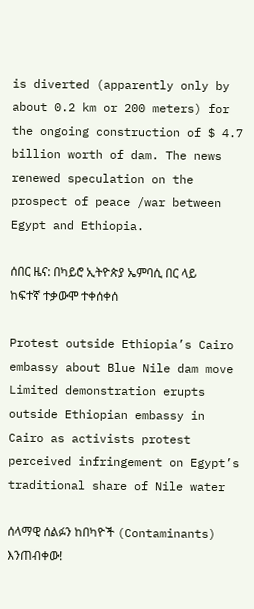is diverted (apparently only by about 0.2 km or 200 meters) for the ongoing construction of $ 4.7 billion worth of dam. The news renewed speculation on the prospect of peace /war between Egypt and Ethiopia.

ሰበር ዜና: በካይሮ ኢትዮጵያ ኤምባሲ በር ላይ ከፍተኛ ተቃውሞ ተቀሰቀሰ

Protest outside Ethiopia’s Cairo embassy about Blue Nile dam move
Limited demonstration erupts outside Ethiopian embassy in Cairo as activists protest perceived infringement on Egypt’s traditional share of Nile water

ሰላማዊ ሰልፉን ከበካዮች (Contaminants) እንጠብቀው!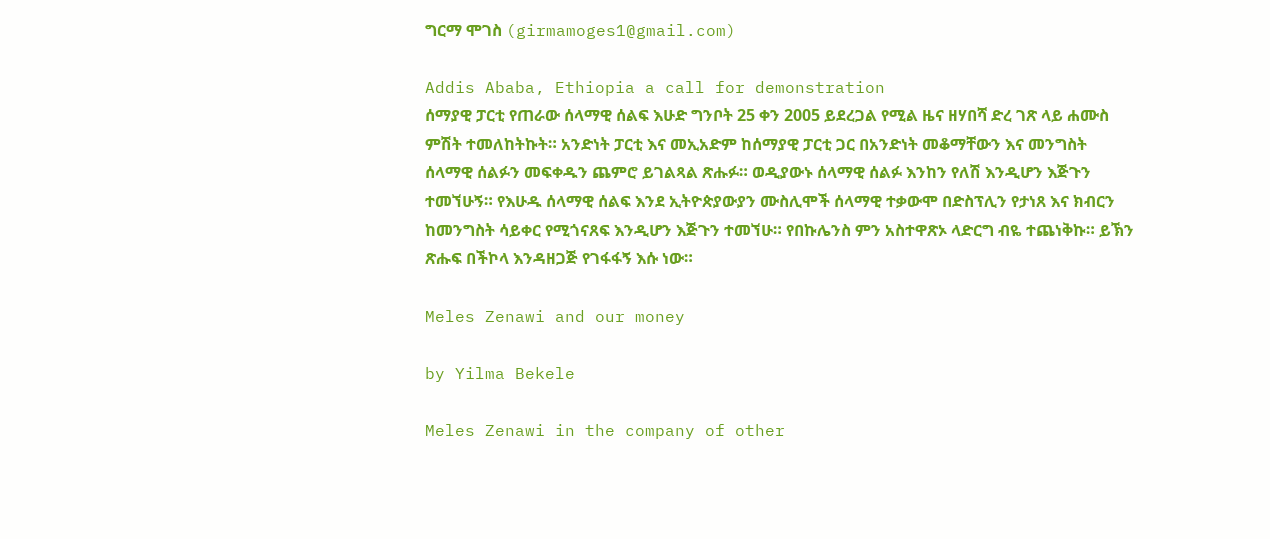ግርማ ሞገስ (girmamoges1@gmail.com)

Addis Ababa, Ethiopia a call for demonstration
ሰማያዊ ፓርቲ የጠራው ሰላማዊ ሰልፍ እሁድ ግንቦት 25 ቀን 2005 ይደረጋል የሚል ዜና ዘሃበሻ ድረ ገጽ ላይ ሐሙስ ምሽት ተመለከትኩት። አንድነት ፓርቲ እና መኢአድም ከሰማያዊ ፓርቲ ጋር በአንድነት መቆማቸውን እና መንግስት ሰላማዊ ሰልፉን መፍቀዱን ጨምሮ ይገልጻል ጽሑፉ። ወዲያውኑ ሰላማዊ ሰልፉ እንከን የለሽ እንዲሆን እጅጉን ተመኘሁኝ። የእሁዱ ሰላማዊ ሰልፍ እንደ ኢትዮጵያውያን ሙስሊሞች ሰላማዊ ተቃውሞ በድስፕሊን የታነጸ እና ክብርን ከመንግስት ሳይቀር የሚጎናጸፍ እንዲሆን እጅጉን ተመኘሁ። የበኩሌንስ ምን አስተዋጽኦ ላድርግ ብዬ ተጨነቅኩ። ይኽን ጽሑፍ በችኮላ እንዳዘጋጅ የገፋፋኝ እሱ ነው።

Meles Zenawi and our money

by Yilma Bekele

Meles Zenawi in the company of other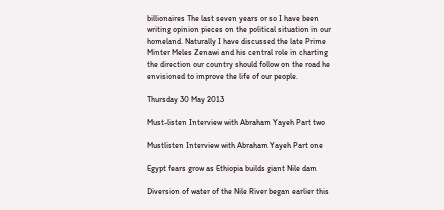billionaires The last seven years or so I have been writing opinion pieces on the political situation in our homeland. Naturally I have discussed the late Prime Minter Meles Zenawi and his central role in charting the direction our country should follow on the road he envisioned to improve the life of our people.

Thursday 30 May 2013

Must-listen Interview with Abraham Yayeh Part two

Mustlisten Interview with Abraham Yayeh Part one

Egypt fears grow as Ethiopia builds giant Nile dam

Diversion of water of the Nile River began earlier this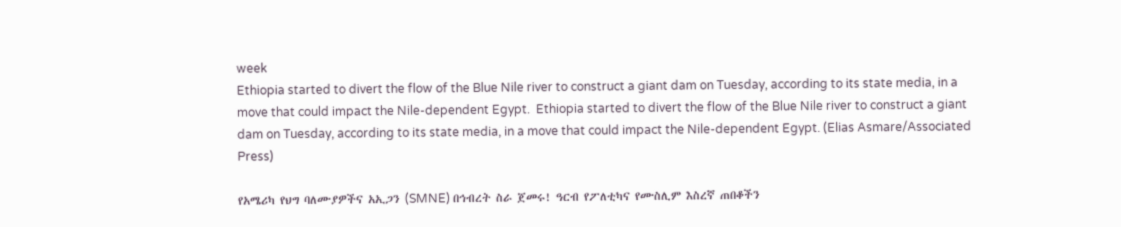week
Ethiopia started to divert the flow of the Blue Nile river to construct a giant dam on Tuesday, according to its state media, in a move that could impact the Nile-dependent Egypt.  Ethiopia started to divert the flow of the Blue Nile river to construct a giant dam on Tuesday, according to its state media, in a move that could impact the Nile-dependent Egypt. (Elias Asmare/Associated Press)

የአሜሪካ የህግ ባለሙያዎችና አኢጋን (SMNE) በኅብረት ስራ ጀመሩ! ዓርብ የፖለቲካና የሙስሊም እስረኛ ጠበቆችን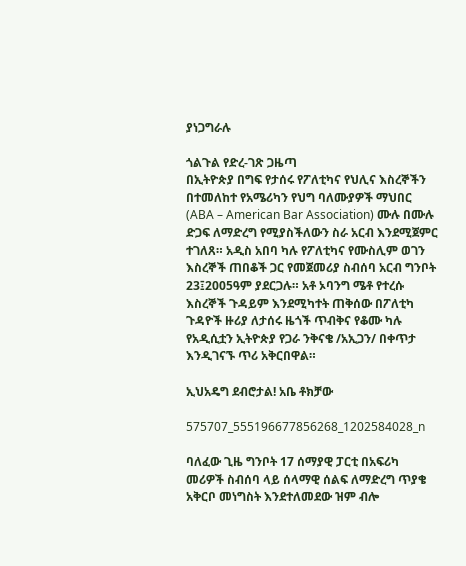ያነጋግራሉ

ጎልጉል የድረ-ገጽ ጋዜጣ
በኢትዮጵያ በግፍ የታሰሩ የፖለቲካና የህሊና እስረኞችን በተመለከተ የአሜሪካን የህግ ባለሙያዎች ማህበር (ABA – American Bar Association) ሙሉ በሙሉ ድጋፍ ለማድረግ የሚያስችለውን ስራ አርብ እንደሚጀምር ተገለጸ። አዲስ አበባ ካሉ የፖለቲካና የሙስሊም ወገን እስረኞች ጠበቆች ጋር የመጀመሪያ ስብሰባ አርብ ግንቦት 23፤2005ዓም ያደርጋሉ። አቶ ኦባንግ ሜቶ የተረሱ እስረኞች ጉዳይም እንደሚካተት ጠቅሰው በፖለቲካ ጉዳዮች ዙሪያ ለታሰሩ ዜጎች ጥብቅና የቆሙ ካሉ የአዲሲቷን ኢትዮጵያ የጋራ ንቅናቄ /አኢጋን/ በቀጥታ እንዲገናኙ ጥሪ አቅርበዋል።

ኢህአዴግ ደብሮታል! አቤ ቶክቻው

575707_555196677856268_1202584028_n

ባለፈው ጊዜ ግንቦት 17 ሰማያዊ ፓርቲ በአፍሪካ መሪዎች ስብሰባ ላይ ሰላማዊ ሰልፍ ለማድረግ ጥያቄ አቅርቦ መነግስት እንደተለመደው ዝም ብሎ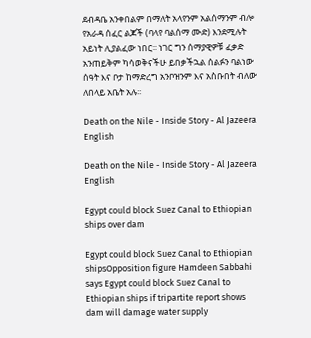ደብዳቤ አንቀበልም በማለት አላየንም አልሰማንም ብሎ የአራዳ ሰፈር ልጆች (ባላየ ባልሰማ ሙድ) እንደሚሉት አይነት ሊያልፈው ነበር፡፡ ነገር ግን ሰማያዊዎቹ ፈቃድ አንጠይቅም ካሳወቅናችሁ ይበቃችኋል ሰልፉን ባልነው ሰዓት እና ቦታ ከማድረግ አንቦዝንም እና አስቡበት ብለው ለበላይ አቤት አሉ፡፡

Death on the Nile - Inside Story - Al Jazeera English

Death on the Nile - Inside Story - Al Jazeera English

Egypt could block Suez Canal to Ethiopian ships over dam

Egypt could block Suez Canal to Ethiopian shipsOpposition figure Hamdeen Sabbahi says Egypt could block Suez Canal to Ethiopian ships if tripartite report shows dam will damage water supply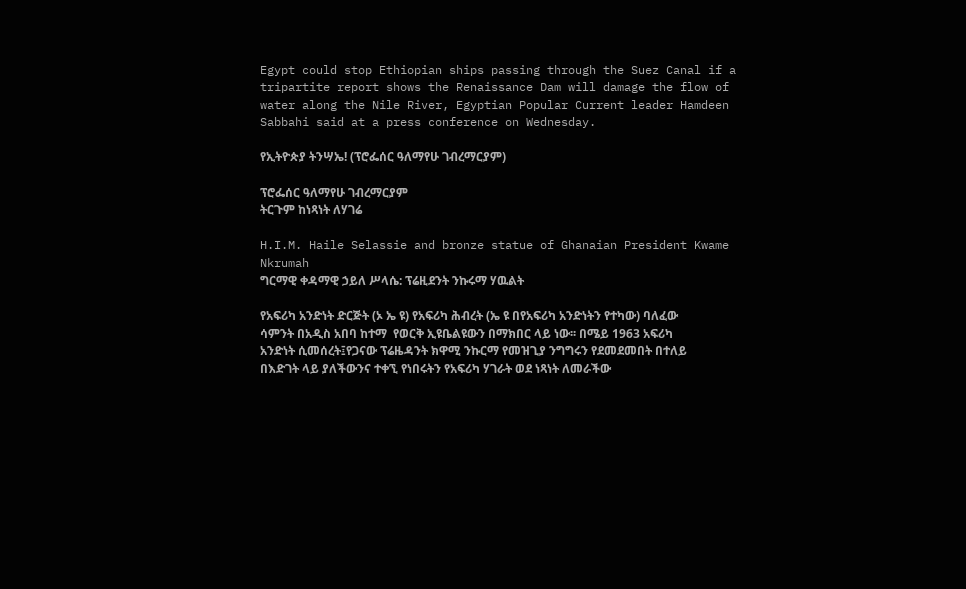Egypt could stop Ethiopian ships passing through the Suez Canal if a tripartite report shows the Renaissance Dam will damage the flow of water along the Nile River, Egyptian Popular Current leader Hamdeen Sabbahi said at a press conference on Wednesday.

የኢትዮጵያ ትንሣኤ! (ፕሮፌሰር ዓለማየሁ ገብረማርያም)

ፕሮፌሰር ዓለማየሁ ገብረማርያም
ትርጉም ከነጻነት ለሃገሬ

H.I.M. Haile Selassie and bronze statue of Ghanaian President Kwame Nkrumah
ግርማዊ ቀዳማዊ ኃይለ ሥላሴ: ፕሬዚደንት ንኩሩማ ሃዉልት

የአፍሪካ አንድነት ድርጅት (ኦ ኤ ዩ) የአፍሪካ ሕብረት (ኤ ዩ በየአፍሪካ አንድነትን የተካው) ባለፈው ሳምንት በአዲስ አበባ ከተማ  የወርቅ ኢዩቤልዩውን በማክበር ላይ ነው፡፡ በሜይ 1963 አፍሪካ አንድነት ሲመሰረት፤የጋናው ፕሬዜዳንት ክዋሚ ንኩርማ የመዝጊያ ንግግሩን የደመደመበት በተለይ በእድገት ላይ ያለችውንና ተቀኚ የነበሩትን የአፍሪካ ሃገራት ወደ ነጻነት ለመራችው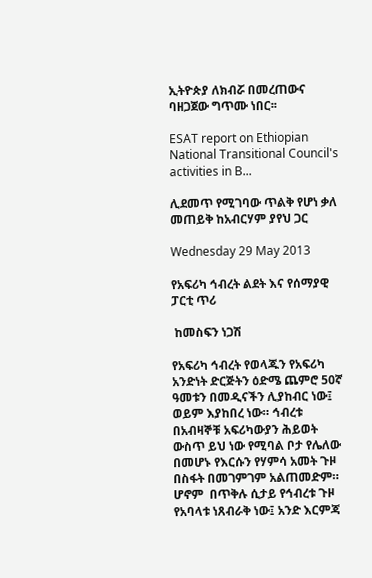ኢትዮጵያ ለክብሯ በመረጠውና ባዘጋጀው ግጥሙ ነበር፡፡

ESAT report on Ethiopian National Transitional Council's activities in B...

ሊደመጥ የሚገባው ጥልቅ የሆነ ቃለ መጠይቅ ከአብርሃም ያየህ ጋር

Wednesday 29 May 2013

የአፍሪካ ኅብረት ልደት እና የሰማያዊ ፓርቲ ጥሪ

 ከመስፍን ነጋሽ

የአፍሪካ ኅብረት የወላጁን የአፍሪካ አንድነት ድርጅትን ዕድሜ ጨምሮ 50ኛ ዓመቱን በመዲናችን ሊያከብር ነው፤ ወይም እያከበረ ነው። ኅብረቱ በአብዛኞቹ አፍሪካውያን ሕይወት ውስጥ ይህ ነው የሚባል ቦታ የሌለው በመሆኑ የእርሱን የሃምሳ አመት ጉዞ በስፋት በመገምገም አልጠመድም። ሆኖም  በጥቅሉ ሲታይ የኅብረቱ ጉዞ የአባላቱ ነጸብራቅ ነው፤ አንድ እርምጃ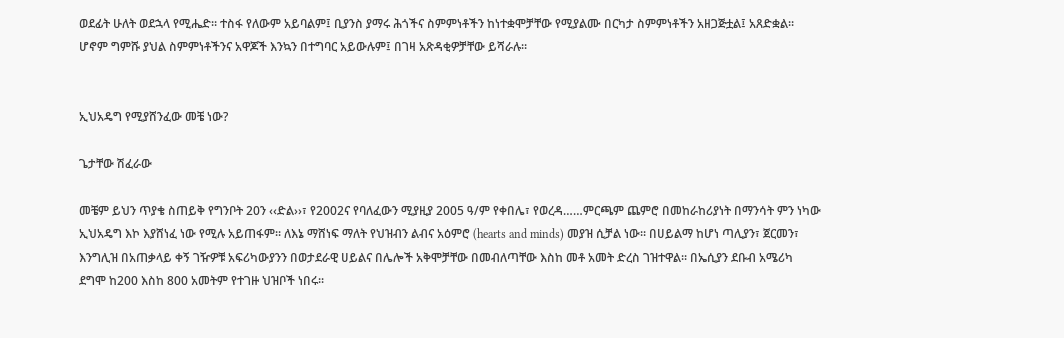ወደፊት ሁለት ወደኋላ የሚሔድ። ተስፋ የለውም አይባልም፤ ቢያንስ ያማሩ ሕጎችና ስምምነቶችን ከነተቋሞቻቸው የሚያልሙ በርካታ ስምምነቶችን አዘጋጅቷል፤ አጸድቋል። ሆኖም ግምሹ ያህል ስምምነቶችንና አዋጆች እንኳን በተግባር አይውሉም፤ በገዛ አጽዳቂዎቻቸው ይሻራሉ።


ኢህአዴግ የሚያሸንፈው መቼ ነው?

ጌታቸው ሽፈራው

መቼም ይህን ጥያቄ ስጠይቅ የግንቦት 20ን ‹‹ድል››፣ የ2002ና የባለፈውን ሚያዚያ 2005 ዓ/ም የቀበሌ፣ የወረዳ……ምርጫም ጨምሮ በመከራከሪያነት በማንሳት ምን ነካው ኢህአዴግ እኮ እያሸነፈ ነው የሚሉ አይጠፋም፡፡ ለእኔ ማሸነፍ ማለት የህዝብን ልብና አዕምሮ (hearts and minds) መያዝ ሲቻል ነው፡፡ በሀይልማ ከሆነ ጣሊያን፣ ጀርመን፣ እንግሊዝ በአጠቃላይ ቀኝ ገዥዎቹ አፍሪካውያንን በወታደራዊ ሀይልና በሌሎች አቅሞቻቸው በመብለጣቸው እስከ መቶ አመት ድረስ ገዝተዋል፡፡ በኤሲያን ደቡብ አሜሪካ ደግሞ ከ200 እስከ 800 አመትም የተገዙ ህዝቦች ነበሩ፡፡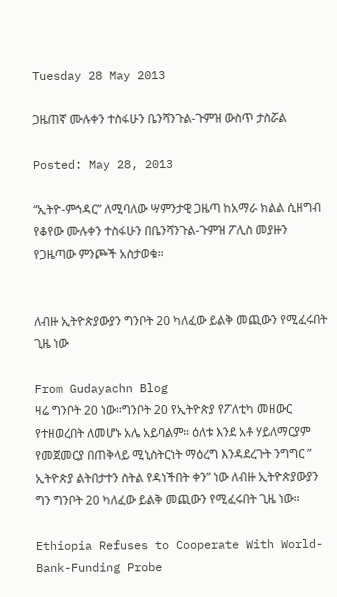Tuesday 28 May 2013

ጋዜጠኛ ሙሉቀን ተስፋሁን ቤንሻንጉል-ጉምዝ ውስጥ ታስሯል

Posted: May 28, 2013

“ኢትዮ-ምኅዳር” ለሚባለው ሣምንታዊ ጋዜጣ ከአማራ ክልል ሲዘግብ የቆየው ሙሉቀን ተስፋሁን በቤንሻንጉል-ጉምዝ ፖሊስ መያዙን የጋዜጣው ምንጮች አስታወቁ።


ለብዙ ኢትዮጵያውያን ግንቦት 20 ካለፈው ይልቅ መጪውን የሚፈሩበት ጊዜ ነው

From Gudayachn Blog
ዛሬ ግንቦት 20 ነው።ግንቦት 20 የኢትዮጵያ የፖለቲካ መዘውር የተዘወረበት ለመሆኑ አሌ አይባልም። ዕለቱ እንደ አቶ ሃይለማርያም የመጀመርያ በጠቅላይ ሚኒስትርነት ማዕረግ እንዳደረጉት ንግግር ” ኢትዮጵያ ልትበታተን ስትል የዳነችበት ቀን” ነው ለብዙ ኢትዮጵያውያን ግን ግንቦት 20 ካለፈው ይልቅ መጪውን የሚፈሩበት ጊዜ ነው።

Ethiopia Refuses to Cooperate With World-Bank-Funding Probe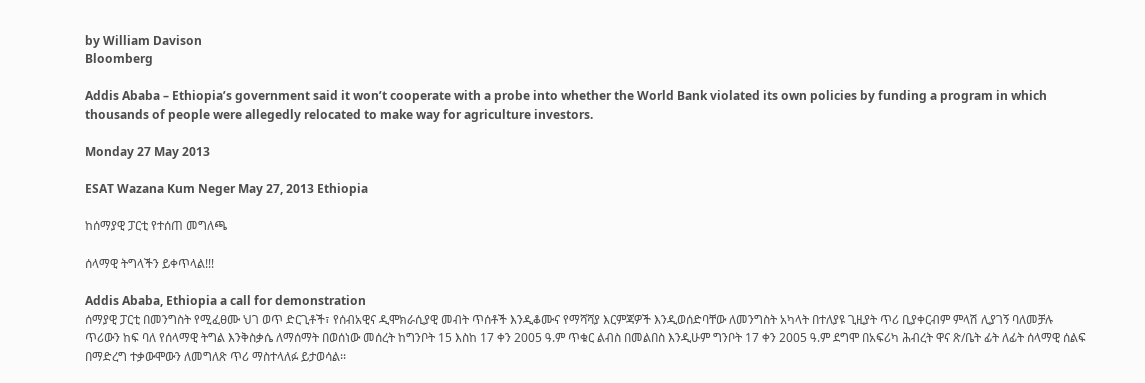by William Davison
Bloomberg

Addis Ababa – Ethiopia’s government said it won’t cooperate with a probe into whether the World Bank violated its own policies by funding a program in which thousands of people were allegedly relocated to make way for agriculture investors.

Monday 27 May 2013

ESAT Wazana Kum Neger May 27, 2013 Ethiopia

ከሰማያዊ ፓርቲ የተሰጠ መግለጫ

ሰላማዊ ትግላችን ይቀጥላል!!!

Addis Ababa, Ethiopia a call for demonstration
ሰማያዊ ፓርቲ በመንግስት የሚፈፀሙ ህገ ወጥ ድርጊቶች፣ የሰብአዊና ዲሞክራሲያዊ መብት ጥሰቶች እንዲቆሙና የማሻሻያ እርምጃዎች እንዲወሰድባቸው ለመንግስት አካላት በተለያዩ ጊዚያት ጥሪ ቢያቀርብም ምላሽ ሊያገኝ ባለመቻሉ ጥሪውን ከፍ ባለ የሰላማዊ ትግል እንቅስቃሴ ለማሰማት በወሰነው መሰረት ከግንቦት 15 እስከ 17 ቀን 2005 ዓ.ም ጥቁር ልብስ በመልበስ እንዲሁም ግንቦት 17 ቀን 2005 ዓ.ም ደግሞ በአፍሪካ ሕብረት ዋና ጽ/ቤት ፊት ለፊት ሰላማዊ ሰልፍ በማድረግ ተቃውሞውን ለመግለጽ ጥሪ ማስተላለፉ ይታወሳል፡፡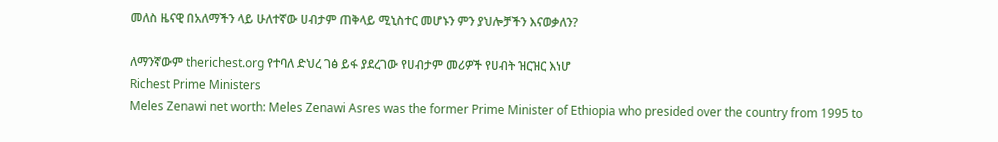መለስ ዜናዊ በአለማችን ላይ ሁለተኛው ሀብታም ጠቅላይ ሚኒስተር መሆኑን ምን ያህሎቻችን እናወቃለን?

ለማንኛውም therichest.org የተባለ ድህረ ገፅ ይፋ ያደረገው የሀብታም መሪዎች የሀብት ዝርዝር እነሆ
Richest Prime Ministers
Meles Zenawi net worth: Meles Zenawi Asres was the former Prime Minister of Ethiopia who presided over the country from 1995 to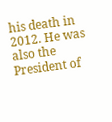his death in 2012. He was also the President of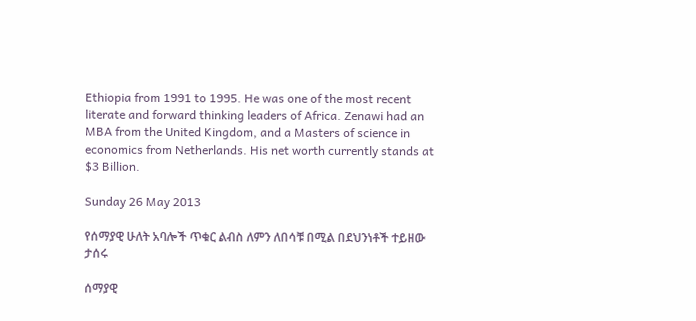Ethiopia from 1991 to 1995. He was one of the most recent literate and forward thinking leaders of Africa. Zenawi had an MBA from the United Kingdom, and a Masters of science in economics from Netherlands. His net worth currently stands at $3 Billion.

Sunday 26 May 2013

የሰማያዊ ሁለት አባሎች ጥቁር ልብስ ለምን ለበሳቹ በሚል በደህንነቶች ተይዘው ታሰሩ

ሰማያዊ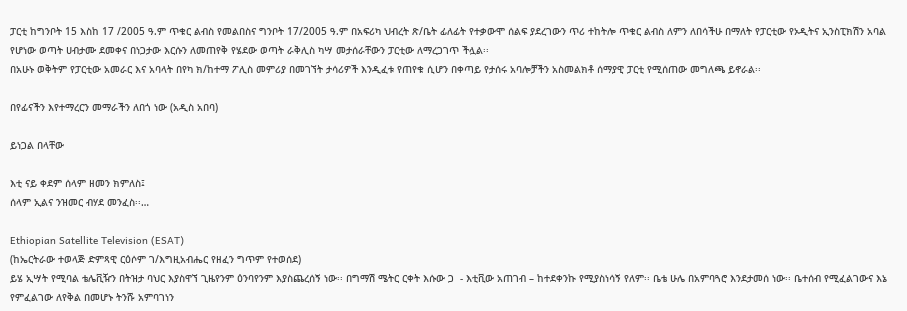ፓርቲ ከግንቦት 15 እስከ 17 /2005 ዓ.ም ጥቁር ልብስ የመልበስና ግንቦት 17/2005 ዓ.ም በአፍሪካ ህብረት ጽ/ቤት ፊለፊት የተቃውሞ ሰልፍ ያደረገውን ጥሪ ተከትሎ ጥቁር ልብስ ለምን ለበሳችሁ በማለት የፓርቲው የኦዲትና ኢንስፒክሽን አባል የሆነው ወጣት ሀብታሙ ደመቀና በነጋታው እርሱን ለመጠየቅ የሄደው ወጣት ራቅሊስ ካሣ መታሰራቸውን ፓርቲው ለማረጋገጥ ችሏል፡፡
በአሁኑ ወቅትም የፓርቲው አመራር እና አባላት በየካ ክ/ከተማ ፖሊስ መምሪያ በመገኘት ታሳሪዎች እንዲፈቱ የጠየቁ ሲሆን በቀጣይ የታሰሩ አባሎቻችን አስመልክቶ ሰማያዊ ፓርቲ የሚሰጠው መግለጫ ይኖራል፡፡

በየፊናችን እየተማረርን መማራችን ለበጎ ነው (አዲስ አበባ)

ይነጋል በላቸው

እቲ ናይ ቀደም ሰላም ዘመን ክምለስ፤
ሰላም ኢልና ንዝመር ብሃደ መንፈስ፡፡…

Ethiopian Satellite Television (ESAT)
(ከኤርትራው ተወላጅ ድምጻዊ ርዕሶም ገ/እግዚአብሔር የዘፈን ግጥም የተወሰደ)
ይሄ ኢሣት የሚባል ቴሌቪዥን በትዝታ ባህር እያስዋኘ ጊዜየንም ዕንባየንም እያስጨረሰኝ ነው፡፡ በግማሽ ሜትር ርቀት እሱው ጋ  - እቲቪው አጠገብ – ከተደቀንኩ የሚያስነሳኝ የለም፡፡ ቤቴ ሁሌ በአምባጓሮ እንደታመሰ ነው፡፡ ቤተሰብ የሚፈልገውና እኔ የምፈልገው ለየቅል በመሆኑ ትንሹ አምባገነን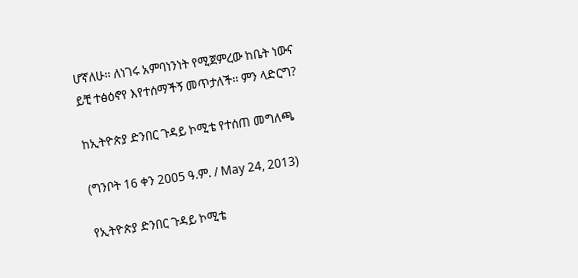ሆኛለሁ፡፡ ለነገሩ አምባነንነት የሚጀምረው ከቤት ነውና ይቺ ተፅዕኖየ እየተሰማችኝ መጥታለች፡፡ ምን ላድርግ?

ከኢትዮጵያ ድንበር ጉዳይ ኮሚቴ የተሰጠ መግለጫ

(ግንቦት 16 ቀን 2005 ዓ.ም. / May 24, 2013)

የኢትዮጵያ ድንበር ጉዳይ ኮሚቴ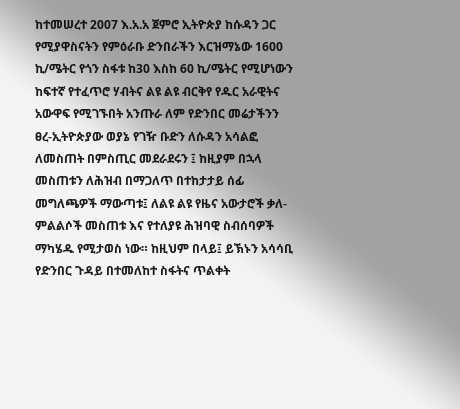ከተመሠረተ 2007 እ.አ.አ ጀምሮ ኢትዮጵያ ከሱዳን ጋር የሚያዋስናትን የምዕራቡ ድንበራችን እርዝማኔው 1600 ኪ/ሜትር የጎን ስፋቱ ከ30 እስከ 60 ኪ/ሜትር የሚሆነውን ከፍተኛ የተፈጥሮ ሃብትና ልዩ ልዩ ብርቅየ የዱር አራዊትና አውዋፍ የሚገኙበት አንጡራ ለም የድንበር መሬታችንን ፀረ-ኢትዮጵያው ወያኔ የገዥ ቡድን ለሱዳን አሳልፎ ለመስጠት በምስጢር መደራደሩን ፤ ከዚያም በኋላ መስጠቱን ለሕዝብ በማጋለጥ በተከታታይ ሰፊ መግለጫዎች ማውጣቱ፤ ለልዩ ልዩ የዜና አውታሮች ቃለ-ምልልሶች መስጠቱ እና የተለያዩ ሕዝባዊ ስብሰባዎች ማካሄዱ የሚታወስ ነው። ከዚህም በላይ፤ ይኽኑን አሳሳቢ የድንበር ጉዳይ በተመለከተ ስፋትና ጥልቀት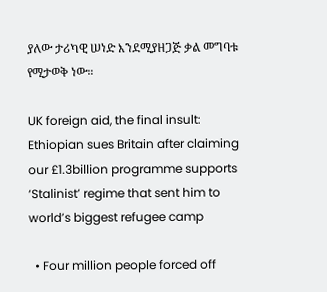ያለው ታሪካዊ ሠነድ እንደሚያዘጋጅ ቃል መግባቱ የሚታወቅ ነው።

UK foreign aid, the final insult: Ethiopian sues Britain after claiming our £1.3billion programme supports ‘Stalinist’ regime that sent him to world’s biggest refugee camp

  • Four million people forced off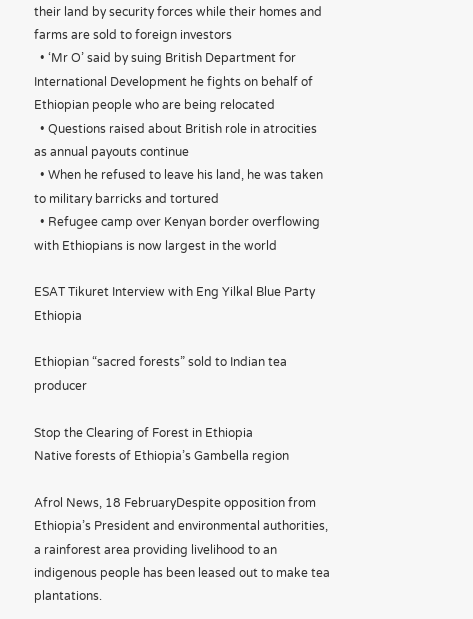their land by security forces while their homes and farms are sold to foreign investors
  • ‘Mr O’ said by suing British Department for International Development he fights on behalf of Ethiopian people who are being relocated
  • Questions raised about British role in atrocities as annual payouts continue
  • When he refused to leave his land, he was taken to military barricks and tortured
  • Refugee camp over Kenyan border overflowing with Ethiopians is now largest in the world

ESAT Tikuret Interview with Eng Yilkal Blue Party Ethiopia

Ethiopian “sacred forests” sold to Indian tea producer

Stop the Clearing of Forest in Ethiopia
Native forests of Ethiopia’s Gambella region

Afrol News, 18 FebruaryDespite opposition from Ethiopia’s President and environmental authorities, a rainforest area providing livelihood to an indigenous people has been leased out to make tea plantations.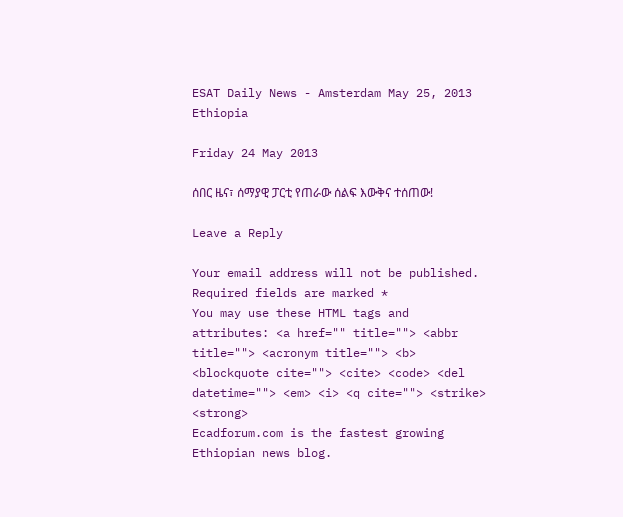ESAT Daily News - Amsterdam May 25, 2013 Ethiopia

Friday 24 May 2013

ሰበር ዜና፣ ሰማያዊ ፓርቲ የጠራው ሰልፍ እውቅና ተሰጠው!

Leave a Reply

Your email address will not be published. Required fields are marked *
You may use these HTML tags and attributes: <a href="" title=""> <abbr title=""> <acronym title=""> <b> <blockquote cite=""> <cite> <code> <del datetime=""> <em> <i> <q cite=""> <strike> <strong>
Ecadforum.com is the fastest growing Ethiopian news blog.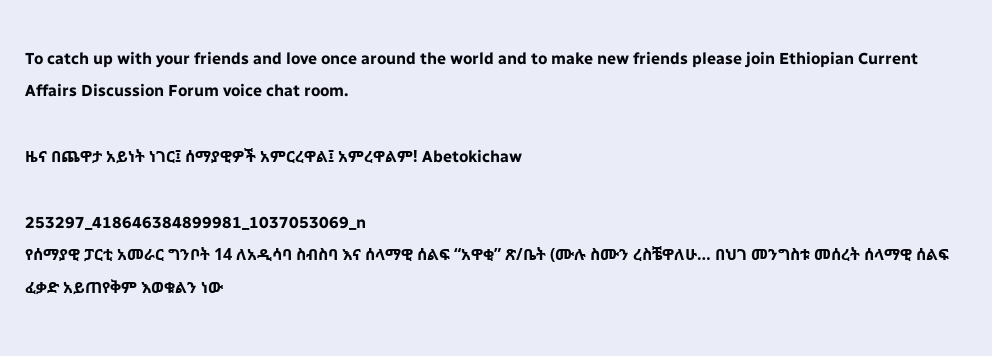To catch up with your friends and love once around the world and to make new friends please join Ethiopian Current Affairs Discussion Forum voice chat room.

ዜና በጨዋታ አይነት ነገር፤ ሰማያዊዎች አምርረዋል፤ አምረዋልም! Abetokichaw

253297_418646384899981_1037053069_n
የሰማያዊ ፓርቲ አመራር ግንቦት 14 ለአዲሳባ ስብስባ እና ሰላማዊ ሰልፍ “አዋቂ” ጽ/ቤት (ሙሉ ስሙን ረስቼዋለሁ… በህገ መንግስቱ መሰረት ሰላማዊ ሰልፍ ፈቃድ አይጠየቅም እወቁልን ነው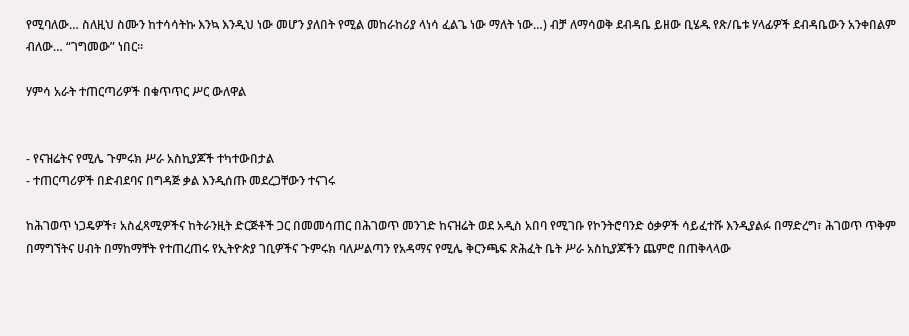የሚባለው… ስለዚህ ስሙን ከተሳሳትኩ እንኳ እንዲህ ነው መሆን ያለበት የሚል መከራከሪያ ላነሳ ፈልጌ ነው ማለት ነው…) ብቻ ለማሳወቅ ደብዳቤ ይዘው ቢሄዱ የጽ/ቤቱ ሃላፊዎች ደብዳቤውን አንቀበልም ብለው… “ገግመው” ነበር፡፡

ሃምሳ አራት ተጠርጣሪዎች በቁጥጥር ሥር ውለዋል


- የናዝሬትና የሚሌ ጉምሩክ ሥራ አስኪያጆች ተካተውበታል
- ተጠርጣሪዎች በድብደባና በግዳጅ ቃል እንዲሰጡ መደረጋቸውን ተናገሩ

ከሕገወጥ ነጋዴዎች፣ አስፈጻሚዎችና ከትራንዚት ድርጅቶች ጋር በመመሳጠር በሕገወጥ መንገድ ከናዝሬት ወደ አዲስ አበባ የሚገቡ የኮንትሮባንድ ዕቃዎች ሳይፈተሹ እንዲያልፉ በማድረግ፣ ሕገወጥ ጥቅም በማግኘትና ሀብት በማከማቸት የተጠረጠሩ የኢትዮጵያ ገቢዎችና ጉምሩክ ባለሥልጣን የአዳማና የሚሌ ቅርንጫፍ ጽሕፈት ቤት ሥራ አስኪያጆችን ጨምሮ በጠቅላላው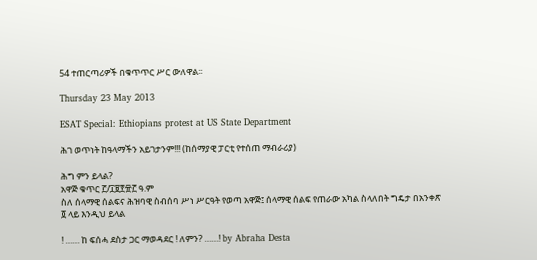54 ተጠርጣሪዎች በቁጥጥር ሥር ውለዋል፡፡

Thursday 23 May 2013

ESAT Special: Ethiopians protest at US State Department

ሕገ ወጥነት ከዓላማችን አይገታንም!!! (ከሰማያዊ ፓርቲ የተሰጠ ማብራሪያ)

ሕግ ምን ይላል?
አዋጅ ቁጥር ፫/፲፱፻፹፫ ዓ.ም
ስለ ሰላማዊ ሰልፍና ሕዝባዊ ስብሰባ ሥነ ሥርዓት የወጣ አዋጅ፤ ሰላማዊ ሰልፍ የጠራው አካል ስላለበት ግዴታ በአንቀጽ ፬ ላይ እንዲህ ይላል

! …… ከ ፍሰሓ ደስታ ጋር ማወዳደር ! ለምን? ……! by Abraha Desta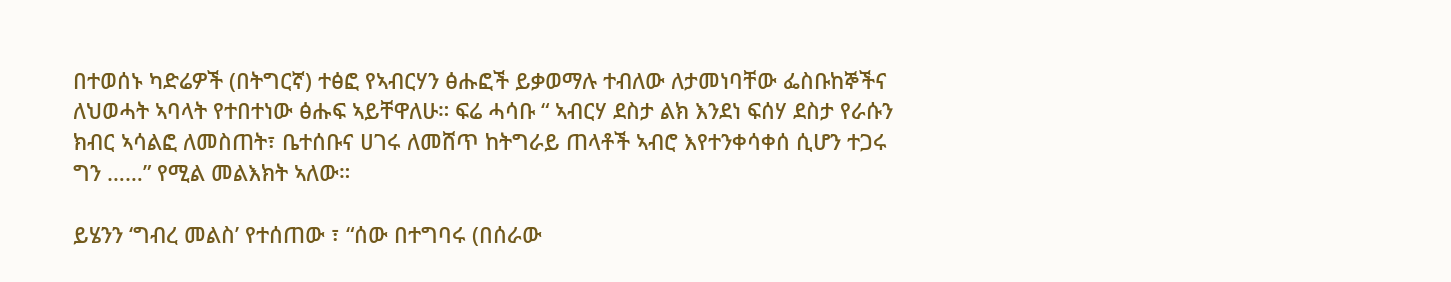በተወሰኑ ካድሬዎች (በትግርኛ) ተፅፎ የኣብርሃን ፅሑፎች ይቃወማሉ ተብለው ለታመነባቸው ፌስቡከኞችና ለህወሓት ኣባላት የተበተነው ፅሑፍ ኣይቸዋለሁ። ፍሬ ሓሳቡ “ ኣብርሃ ደስታ ልክ እንደነ ፍሰሃ ደስታ የራሱን ክብር ኣሳልፎ ለመስጠት፣ ቤተሰቡና ሀገሩ ለመሸጥ ከትግራይ ጠላቶች ኣብሮ እየተንቀሳቀሰ ሲሆን ተጋሩ ግን ……” የሚል መልእክት ኣለው።

ይሄንን ‘ግብረ መልስ’ የተሰጠው ፣ “ሰው በተግባሩ (በሰራው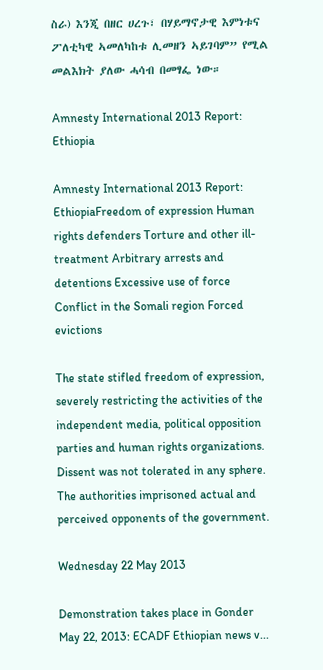ስራ) እንጂ በዘር ሀረጉ፣ በሃይማኖታዊ እምነቱና ፖለቲካዊ ኣመለካከቱ ሊመዘን ኣይገባም” የሚል መልእክት ያለው ሓሳብ በመፃፌ ነው።

Amnesty International 2013 Report: Ethiopia

Amnesty International 2013 Report: EthiopiaFreedom of expression Human rights defenders Torture and other ill-treatment Arbitrary arrests and detentions Excessive use of force Conflict in the Somali region Forced evictions

The state stifled freedom of expression, severely restricting the activities of the independent media, political opposition parties and human rights organizations. Dissent was not tolerated in any sphere. The authorities imprisoned actual and perceived opponents of the government.

Wednesday 22 May 2013

Demonstration takes place in Gonder May 22, 2013: ECADF Ethiopian news v...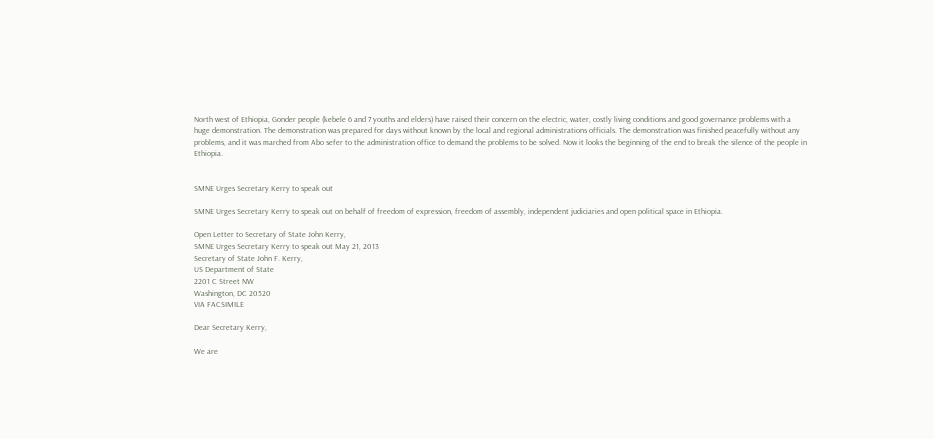North west of Ethiopia, Gonder people (kebele 6 and 7 youths and elders) have raised their concern on the electric, water, costly living conditions and good governance problems with a huge demonstration. The demonstration was prepared for days without known by the local and regional administrations officials. The demonstration was finished peacefully without any problems, and it was marched from Abo sefer to the administration office to demand the problems to be solved. Now it looks the beginning of the end to break the silence of the people in Ethiopia.


SMNE Urges Secretary Kerry to speak out

SMNE Urges Secretary Kerry to speak out on behalf of freedom of expression, freedom of assembly, independent judiciaries and open political space in Ethiopia.

Open Letter to Secretary of State John Kerry,
SMNE Urges Secretary Kerry to speak out May 21, 2013
Secretary of State John F. Kerry,
US Department of State
2201 C Street NW
Washington, DC 20520
VIA FACSIMILE

Dear Secretary Kerry,

We are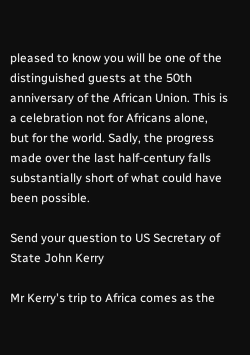pleased to know you will be one of the distinguished guests at the 50th anniversary of the African Union. This is a celebration not for Africans alone, but for the world. Sadly, the progress made over the last half-century falls substantially short of what could have been possible.

Send your question to US Secretary of State John Kerry

Mr Kerry's trip to Africa comes as the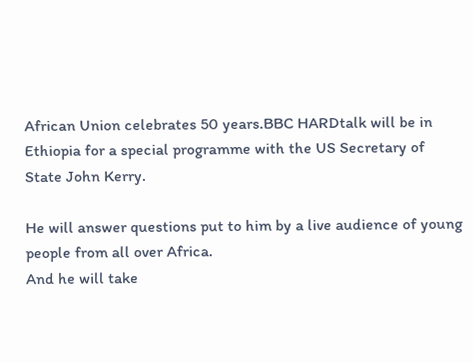African Union celebrates 50 years.BBC HARDtalk will be in Ethiopia for a special programme with the US Secretary of State John Kerry.

He will answer questions put to him by a live audience of young people from all over Africa.
And he will take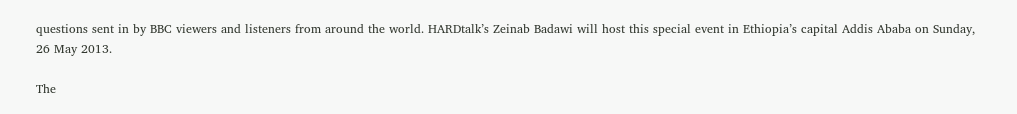questions sent in by BBC viewers and listeners from around the world. HARDtalk’s Zeinab Badawi will host this special event in Ethiopia’s capital Addis Ababa on Sunday, 26 May 2013.

The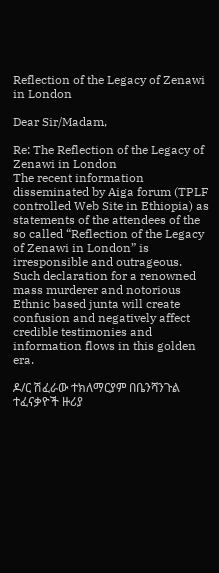Reflection of the Legacy of Zenawi in London

Dear Sir/Madam,

Re: The Reflection of the Legacy of Zenawi in London
The recent information disseminated by Aiga forum (TPLF controlled Web Site in Ethiopia) as statements of the attendees of the so called “Reflection of the Legacy of Zenawi in London” is irresponsible and outrageous. Such declaration for a renowned mass murderer and notorious Ethnic based junta will create confusion and negatively affect credible testimonies and information flows in this golden era.

ዶ/ር ሽፈራው ተክለማርያም በቤንሻንጉል ተፈናቃዮች ዙሪያ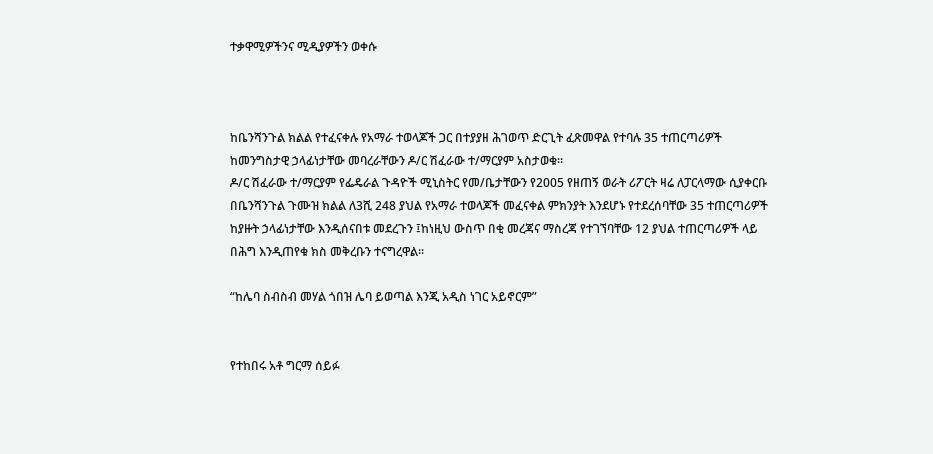ተቃዋሚዎችንና ሚዲያዎችን ወቀሱ



ከቤንሻንጉል ክልል የተፈናቀሉ የአማራ ተወላጆች ጋር በተያያዘ ሕገወጥ ድርጊት ፈጽመዋል የተባሉ 35 ተጠርጣሪዎች ከመንግስታዊ ኃላፊነታቸው መባረራቸውን ዶ/ር ሽፈራው ተ/ማርያም አስታወቁ፡፡
ዶ/ር ሽፈራው ተ/ማርያም የፌዴራል ጉዳዮች ሚኒስትር የመ/ቤታቸውን የ2005 የዘጠኝ ወራት ሪፖርት ዛሬ ለፓርላማው ሲያቀርቡ በቤንሻንጉል ጉሙዝ ክልል ለ3ሺ 248 ያህል የአማራ ተወላጆች መፈናቀል ምክንያት እንደሆኑ የተደረሰባቸው 35 ተጠርጣሪዎች ከያዙት ኃላፊነታቸው እንዲሰናበቱ መደረጉን ፤ከነዚህ ውስጥ በቂ መረጃና ማስረጃ የተገኘባቸው 12 ያህል ተጠርጣሪዎች ላይ በሕግ እንዲጠየቁ ክስ መቅረቡን ተናግረዋል፡፡

“ከሌባ ስብስብ መሃል ጎበዝ ሌባ ይወጣል እንጂ አዲስ ነገር አይኖርም”


የተከበሩ አቶ ግርማ ሰይፉ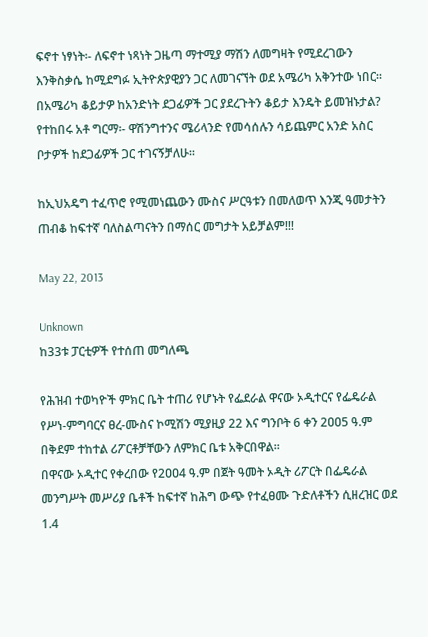ፍኖተ ነፃነት፡- ለፍኖተ ነጻነት ጋዜጣ ማተሚያ ማሽን ለመግዛት የሚደረገውን እንቅስቃሴ ከሚደግፉ ኢትዮጵያዊያን ጋር ለመገናኘት ወደ አሜሪካ አቅንተው ነበር፡፡ በአሜሪካ ቆይታዎ ከአንድነት ደጋፊዎች ጋር ያደረጉትን ቆይታ እንዴት ይመዝኑታል?
የተከበሩ አቶ ግርማ፡- ዋሽንግተንና ሜሪላንድ የመሳሰሉን ሳይጨምር አንድ አስር ቦታዎች ከደጋፊዎች ጋር ተገናኝቻለሁ፡፡

ከኢህአዴግ ተፈጥሮ የሚመነጨውን ሙስና ሥርዓቱን በመለወጥ እንጂ ዓመታትን ጠብቆ ከፍተኛ ባለስልጣናትን በማሰር መግታት አይቻልም!!!

May 22, 2013

Unknown
ከ33ቱ ፓርቲዎች የተሰጠ መግለጫ

የሕዝብ ተወካዮች ምክር ቤት ተጠሪ የሆኑት የፌደራል ዋናው ኦዲተርና የፌዴራል የሥነ-ምግባርና ፀረ-ሙስና ኮሚሽን ሚያዚያ 22 እና ግንቦት 6 ቀን 2ዐዐ5 ዓ.ም በቅደም ተከተል ሪፖርቶቻቸውን ለምክር ቤቱ አቅርበዋል፡፡
በዋናው ኦዲተር የቀረበው የ2ዐዐ4 ዓ.ም በጀት ዓመት ኦዲት ሪፖርት በፌዴራል መንግሥት መሥሪያ ቤቶች ከፍተኛ ከሕግ ውጭ የተፈፀሙ ጉድለቶችን ሲዘረዝር ወደ 1.4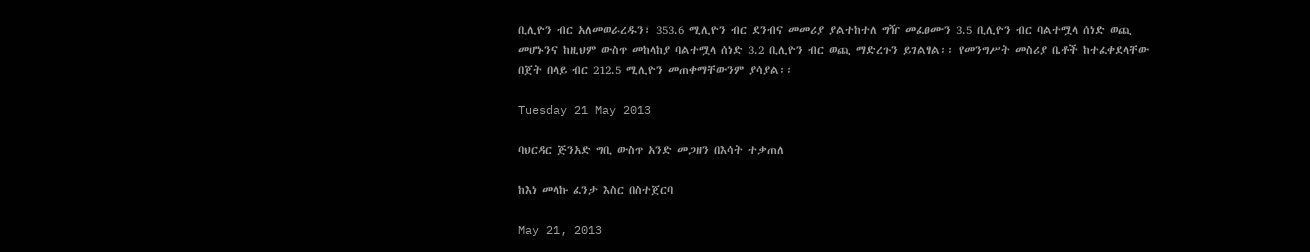ቢሊዮን ብር አለመወራረዱን፣ 353.6 ሚሊዮን ብር ደንብና መመሪያ ያልተከተለ ግዥ መፈፀሙን 3.5 ቢሊዮን ብር ባልተሟላ ሰነድ ወጪ መሆኑንና ከዚህም ውስጥ መከላከያ ባልተሟላ ሰነድ 3.2 ቢሊዮን ብር ወጪ ማድረጉን ይገልፃል፡፡ የመንግሥት መስሪያ ቤቶች ከተፈቀደላቸው በጀት በላይ ብር 212.5 ሚሊዮን መጠቀማቸውንም ያሳያል፡፡

Tuesday 21 May 2013

ባህርዳር ጅንአድ ግቢ ውስጥ አንድ መጋዘን በእሳት ተቃጠለ

ከእነ መላኩ ፈንታ እስር በስተጀርባ

May 21, 2013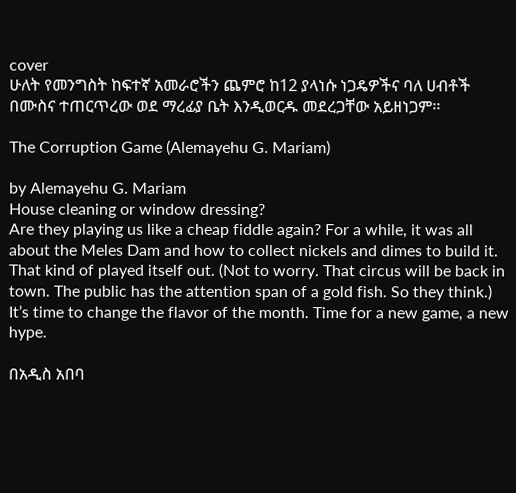cover
ሁለት የመንግስት ከፍተኛ አመራሮችን ጨምሮ ከ12 ያላነሱ ነጋዴዎችና ባለ ሀብቶች በሙስና ተጠርጥረው ወደ ማረፊያ ቤት እንዲወርዱ መደረጋቸው አይዘነጋም፡፡

The Corruption Game (Alemayehu G. Mariam)

by Alemayehu G. Mariam
House cleaning or window dressing?
Are they playing us like a cheap fiddle again? For a while, it was all about the Meles Dam and how to collect nickels and dimes to build it. That kind of played itself out. (Not to worry. That circus will be back in town. The public has the attention span of a gold fish. So they think.)  It’s time to change the flavor of the month. Time for a new game, a new hype.

በአዲስ አበባ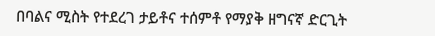በባልና ሚስት የተደረገ ታይቶና ተሰምቶ የማያቅ ዘግናኛ ድርጊት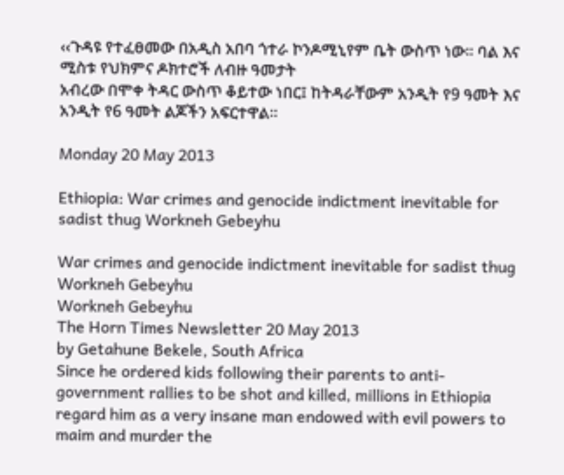‹‹ጉዳዩ የተፈፀመው በአዲስ አበባ ጎተራ ኮንዶሚኒየም ቤት ውስጥ ነው፡፡ ባል እና ሚስቱ የህክምና ዶክተሮች ለብዙ ዓመታት
አብረው በሞቀ ትዳር ውስጥ ቆይተው ነበር፤ ከትዳራቸውም አንዲት የ9 ዓመት እና አንዲት የ6 ዓመት ልጆችን አፍርተዋል፡፡

Monday 20 May 2013

Ethiopia: War crimes and genocide indictment inevitable for sadist thug Workneh Gebeyhu

War crimes and genocide indictment inevitable for sadist thug Workneh Gebeyhu
Workneh Gebeyhu
The Horn Times Newsletter 20 May 2013
by Getahune Bekele, South Africa
Since he ordered kids following their parents to anti-government rallies to be shot and killed, millions in Ethiopia regard him as a very insane man endowed with evil powers to maim and murder the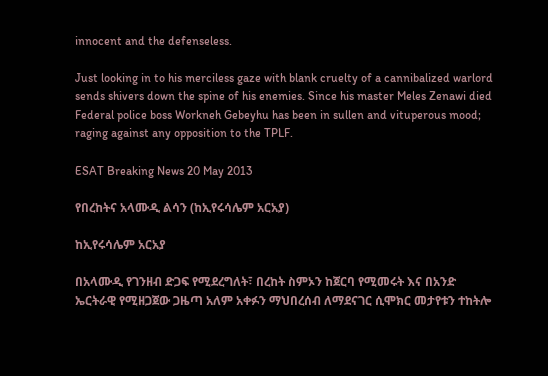innocent and the defenseless.

Just looking in to his merciless gaze with blank cruelty of a cannibalized warlord sends shivers down the spine of his enemies. Since his master Meles Zenawi died Federal police boss Workneh Gebeyhu has been in sullen and vituperous mood; raging against any opposition to the TPLF.

ESAT Breaking News 20 May 2013

የበረከትና አላሙዲ ልሳን (ከኢየሩሳሌም አርአያ)

ከኢየሩሳሌም አርአያ

በአላሙዲ የገንዘብ ድጋፍ የሚደረግለት፣ በረከት ስምኦን ከጀርባ የሚመሩት እና በአንድ ኤርትራዊ የሚዘጋጀው ጋዜጣ አለም አቀፉን ማህበረሰብ ለማደናገር ሲሞክር መታየቱን ተከትሎ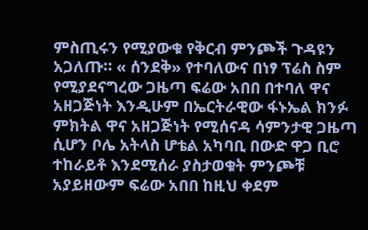ምስጢሩን የሚያውቁ የቅርብ ምንጮች ጉዳዩን አጋለጡ። « ሰንደቅ» የተባለውና በነፃ ፕሬስ ስም የሚያደናግረው ጋዜጣ ፍሬው አበበ በተባለ ዋና አዘጋጅነት እንዲሁም በኤርትራዊው ፋኑኤል ክንፉ ምክትል ዋና አዘጋጅነት የሚሰናዳ ሳምንታዊ ጋዜጣ ሲሆን ቦሌ አትላስ ሆቴል አካባቢ በውድ ዋጋ ቢሮ ተከራይቶ እንደሚሰራ ያስታወቁት ምንጮቹ አያይዘውም ፍሬው አበበ ከዚህ ቀደም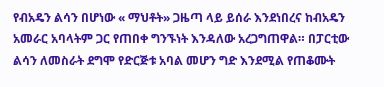የብአዴን ልሳን በሆነው « ማህቶት» ጋዜጣ ላይ ይሰራ እንደነበረና ከብአዴን አመራር አባላትም ጋር የጠበቀ ግንኙነት እንዳለው አረጋግጠዋል። በፓርቲው ልሳን ለመስራት ደግሞ የድርጅቱ አባል መሆን ግድ እንደሚል የጠቆሙት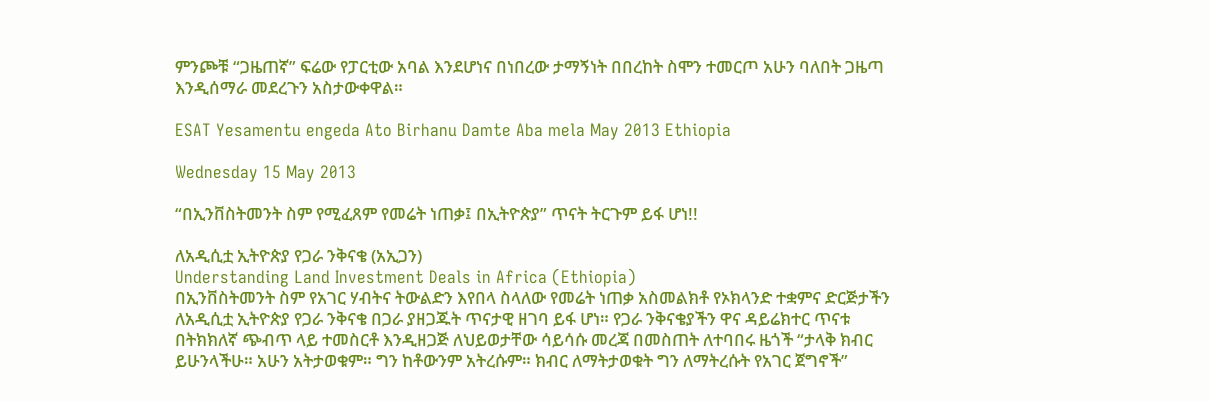ምንጮቹ “ጋዜጠኛ” ፍሬው የፓርቲው አባል እንደሆነና በነበረው ታማኝነት በበረከት ስሞን ተመርጦ አሁን ባለበት ጋዜጣ እንዲሰማራ መደረጉን አስታውቀዋል።

ESAT Yesamentu engeda Ato Birhanu Damte Aba mela May 2013 Ethiopia

Wednesday 15 May 2013

“በኢንቨስትመንት ስም የሚፈጸም የመሬት ነጠቃ፤ በኢትዮጵያ” ጥናት ትርጉም ይፋ ሆነ!!

ለአዲሲቷ ኢትዮጵያ የጋራ ንቅናቄ (አኢጋን)
Understanding Land Investment Deals in Africa (Ethiopia)
በኢንቨስትመንት ስም የአገር ሃብትና ትውልድን እየበላ ስላለው የመሬት ነጠቃ አስመልክቶ የኦክላንድ ተቋምና ድርጅታችን ለአዲሲቷ ኢትዮጵያ የጋራ ንቅናቄ በጋራ ያዘጋጁት ጥናታዊ ዘገባ ይፋ ሆነ። የጋራ ንቅናቄያችን ዋና ዳይሬክተር ጥናቱ በትክክለኛ ጭብጥ ላይ ተመስርቶ እንዲዘጋጅ ለህይወታቸው ሳይሳሱ መረጃ በመስጠት ለተባበሩ ዜጎች “ታላቅ ክብር ይሁንላችሁ። አሁን አትታወቁም። ግን ከቶውንም አትረሱም። ክብር ለማትታወቁት ግን ለማትረሱት የአገር ጀግኖች”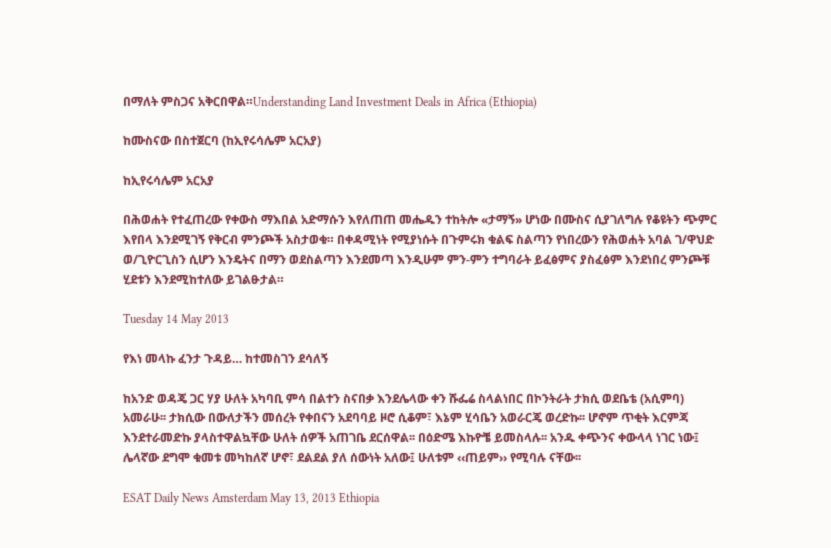በማለት ምስጋና አቅርበዋል።Understanding Land Investment Deals in Africa (Ethiopia)

ከሙስናው በስተጀርባ (ከኢየሩሳሌም አርአያ)

ከኢየሩሳሌም አርአያ

በሕወሐት የተፈጠረው የቀውስ ማእበል አድማሱን እየለጠጠ መሔዱን ተከትሎ «ታማኝ» ሆነው በሙስና ሲያገለግሉ የቆዩትን ጭምር እየበላ እንደሚገኝ የቅርብ ምንጮች አስታወቁ። በቀዳሚነት የሚያነሱት በጉምሩክ ቁልፍ ስልጣን የነበረውን የሕወሐት አባል ገ/ዋህድ ወ/ጊዮርጊስን ሲሆን እንዴትና በማን ወደስልጣን እንደመጣ እንዲሁም ምን-ምን ተግባራት ይፈፅምና ያስፈፅም እንደነበረ ምንጮቹ ሂደቱን እንደሚከተለው ይገልፁታል።

Tuesday 14 May 2013

የእነ መላኩ ፈንታ ጉዳይ… ከተመስገን ደሳለኝ

ከአንድ ወዳጄ ጋር ሃያ ሁለት አካባቢ ምሳ በልተን ስናበቃ እንደሌላው ቀን ሹፌሬ ስላልነበር በኮንትራት ታክሲ ወደቤቴ (አሲምባ) አመራሁ፡፡ ታክሲው በውለታችን መሰረት የቀበናን አደባባይ ዞሮ ሲቆም፣ እኔም ሂሳቤን አወራርጄ ወረድኩ፡፡ ሆኖም ጥቂት እርምጃ እንደተራመድኩ ያላስተዋልኳቸው ሁለት ሰዎች አጠገቤ ደርሰዋል፡፡ በዕድሜ እኩዮቼ ይመስላሉ፡፡ አንዱ ቀጭንና ቀውላላ ነገር ነው፤ ሌላኛው ደግሞ ቁመቱ መካከለኛ ሆኖ፣ ደልደል ያለ ሰውነት አለው፤ ሁለቱም ‹‹ጠይም›› የሚባሉ ናቸው፡፡

ESAT Daily News Amsterdam May 13, 2013 Ethiopia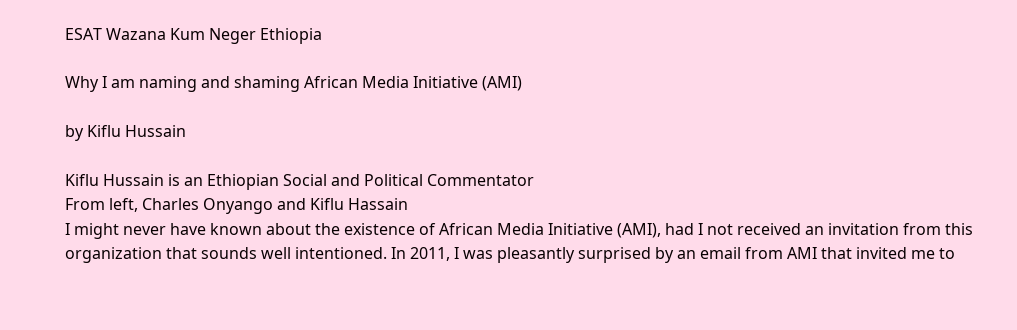ESAT Wazana Kum Neger Ethiopia

Why I am naming and shaming African Media Initiative (AMI)

by Kiflu Hussain

Kiflu Hussain is an Ethiopian Social and Political Commentator
From left, Charles Onyango and Kiflu Hassain
I might never have known about the existence of African Media Initiative (AMI), had I not received an invitation from this organization that sounds well intentioned. In 2011, I was pleasantly surprised by an email from AMI that invited me to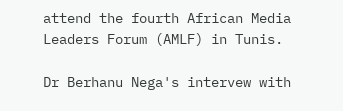attend the fourth African Media Leaders Forum (AMLF) in Tunis.

Dr Berhanu Nega's intervew with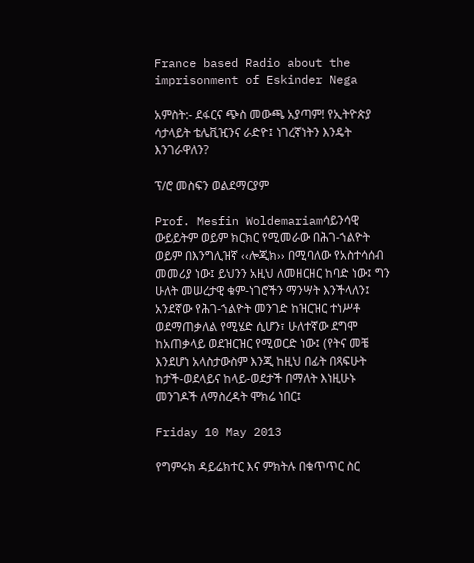France based Radio about the imprisonment of Eskinder Nega

አምስት:- ደፋርና ጭስ መውጫ አያጣም! የኢትዮጵያ ሳታላይት ቴሌቪዢንና ራድዮ፤ ነገረኛነትን እንዴት እንገራዋለን?

ፕ/ሮ መስፍን ወልደማርያም

Prof. Mesfin Woldemariamሳይንሳዊ ውይይትም ወይም ክርክር የሚመራው በሕገ-ኀልዮት ወይም በእንግሊዝኛ ‹‹ሎጂክ›› በሚባለው የአስተሳሰብ መመሪያ ነው፤ ይህንን አዚህ ለመዘርዘር ከባድ ነው፤ ግን ሁለት መሠረታዊ ቁም-ነገሮችን ማንሣት እንችላለን፤ አንደኛው የሕገ-ኀልዮት መንገድ ከዝርዝር ተነሥቶ ወደማጠቃለል የሚሄድ ሲሆን፣ ሁለተኛው ደግሞ ከአጠቃላይ ወደዝርዝር የሚወርድ ነው፤ (የትና መቼ እንደሆነ አላስታውስም እንጂ ከዚህ በፊት በጻፍሁት ከታች-ወደላይና ከላይ-ወደታች በማለት እነዚሁኑ መንገዶች ለማስረዳት ሞክሬ ነበር፤

Friday 10 May 2013

የግምሩክ ዳይሬክተር እና ምክትሉ በቁጥጥር ስር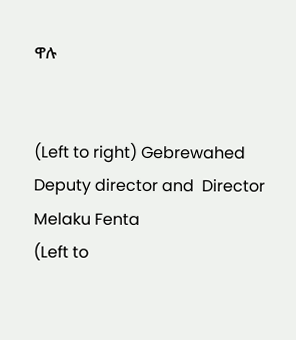ዋሉ


(Left to right) Gebrewahed Deputy director and  Director Melaku Fenta
(Left to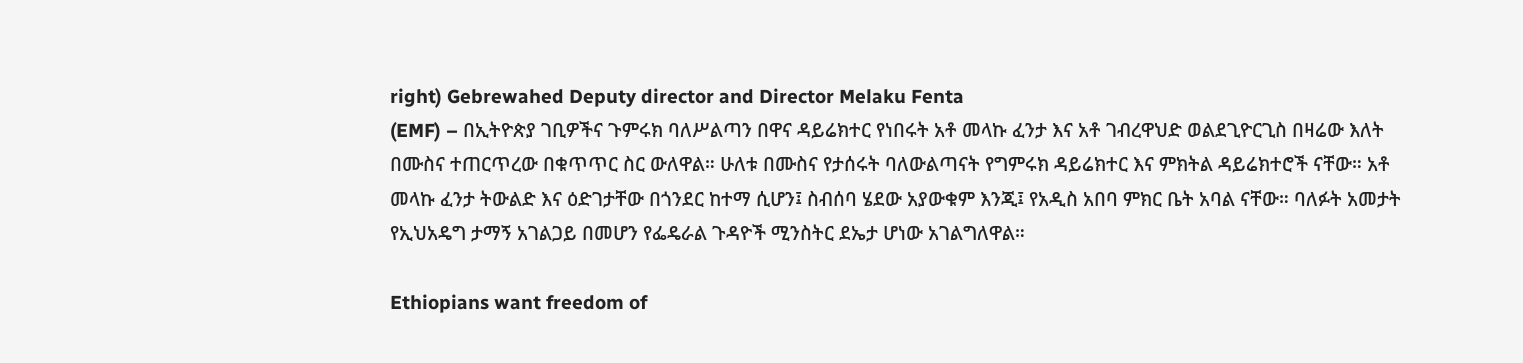right) Gebrewahed Deputy director and Director Melaku Fenta
(EMF) – በኢትዮጵያ ገቢዎችና ጉምሩክ ባለሥልጣን በዋና ዳይሬክተር የነበሩት አቶ መላኩ ፈንታ እና አቶ ገብረዋህድ ወልደጊዮርጊስ በዛሬው እለት በሙስና ተጠርጥረው በቁጥጥር ስር ውለዋል። ሁለቱ በሙስና የታሰሩት ባለውልጣናት የግምሩክ ዳይሬክተር እና ምክትል ዳይሬክተሮች ናቸው። አቶ መላኩ ፈንታ ትውልድ እና ዕድገታቸው በጎንደር ከተማ ሲሆን፤ ስብሰባ ሄደው አያውቁም እንጂ፤ የአዲስ አበባ ምክር ቤት አባል ናቸው። ባለፉት አመታት የኢህአዴግ ታማኝ አገልጋይ በመሆን የፌዴራል ጉዳዮች ሚንስትር ደኤታ ሆነው አገልግለዋል።

Ethiopians want freedom of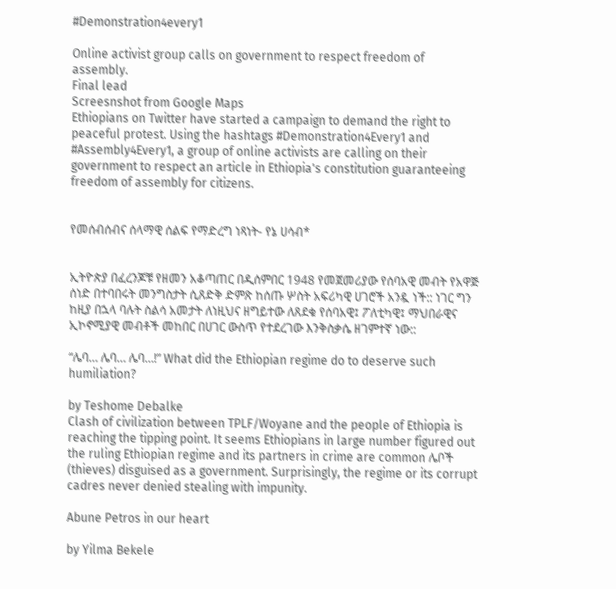#Demonstration4every1

Online activist group calls on government to respect freedom of assembly.
Final lead
Screesnshot from Google Maps
Ethiopians on Twitter have started a campaign to demand the right to peaceful protest. Using the hashtags #Demonstration4Every1 and #Assembly4Every1, a group of online activists are calling on their government to respect an article in Ethiopia's constitution guaranteeing freedom of assembly for citizens.


የመሰብሰብና ሰላማዊ ሰልፍ የማድረግ ነጻነት- የኔ ሀሳብ*


ኢትዮጵያ በፈረንጆቹ የዘመን አቆጣጠር በዲሰምበር 1948 የመጀመሪያው የሰባአዊ መብት የአዋጅ ሰነድ በተባበሩት መንግስታት ሲጸድቅ ድምጽ ከሰጡ ሦስት አፍሪካዊ ሀገሮች አንዷ ነች:: ነገር ግን ከዚያ በኋላ ባሉት ስልሳ አመታት ለነዚህና ዘግይተው ለጸደቁ የሰባአዊ፤ ፖለቲካዊ፤ ማህበራዊና ኢኮኖሚያዊ መብቶች መከበር በሀገር ውስጥ የተደረገው እንቅስቃሴ ዘገምተኛ ነው::

“ሌባ… ሌባ… ሌባ…!” What did the Ethiopian regime do to deserve such humiliation?

by Teshome Debalke
Clash of civilization between TPLF/Woyane and the people of Ethiopia is reaching the tipping point. It seems Ethiopians in large number figured out the ruling Ethiopian regime and its partners in crime are common ሌቦች (thieves) disguised as a government. Surprisingly, the regime or its corrupt cadres never denied stealing with impunity.

Abune Petros in our heart

by Yilma Bekele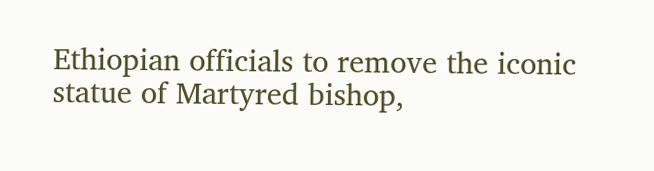Ethiopian officials to remove the iconic statue of Martyred bishop,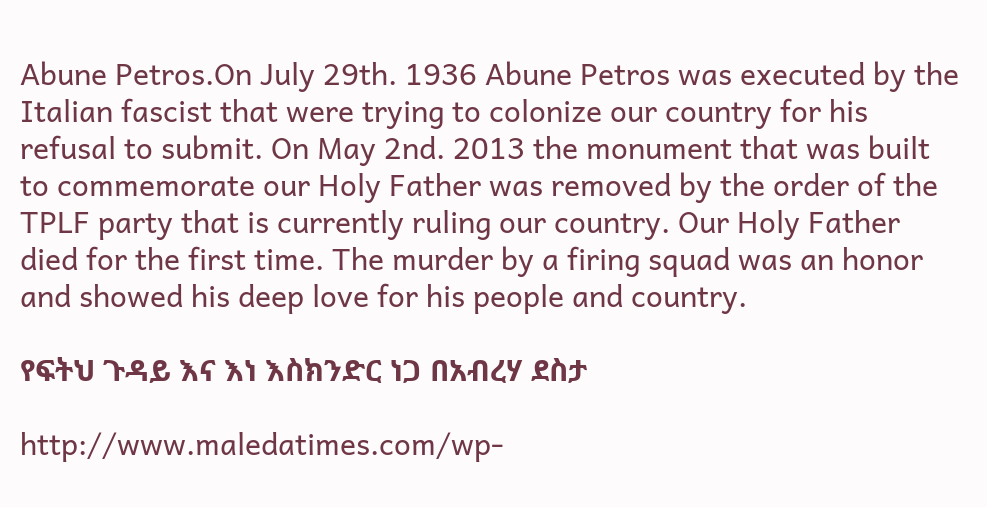Abune Petros.On July 29th. 1936 Abune Petros was executed by the Italian fascist that were trying to colonize our country for his refusal to submit. On May 2nd. 2013 the monument that was built to commemorate our Holy Father was removed by the order of the TPLF party that is currently ruling our country. Our Holy Father died for the first time. The murder by a firing squad was an honor and showed his deep love for his people and country.

የፍትህ ጉዳይ እና እነ እስክንድር ነጋ በአብረሃ ደስታ

http://www.maledatimes.com/wp-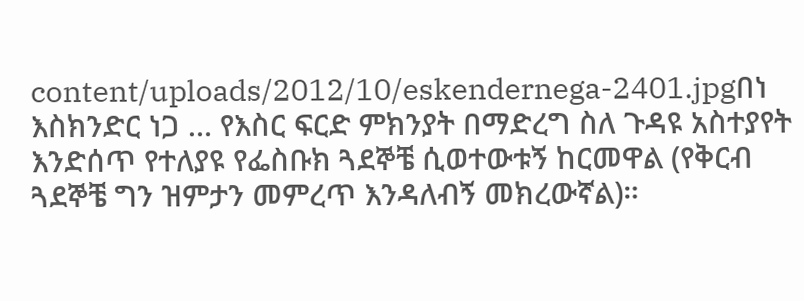content/uploads/2012/10/eskendernega-2401.jpgበነ እስክንድር ነጋ … የእስር ፍርድ ምክንያት በማድረግ ስለ ጉዳዩ አስተያየት እንድሰጥ የተለያዩ የፌስቡክ ጓደኞቼ ሲወተውቱኝ ከርመዋል (የቅርብ ጓደኞቼ ግን ዝምታን መምረጥ እንዳለብኝ መክረውኛል)።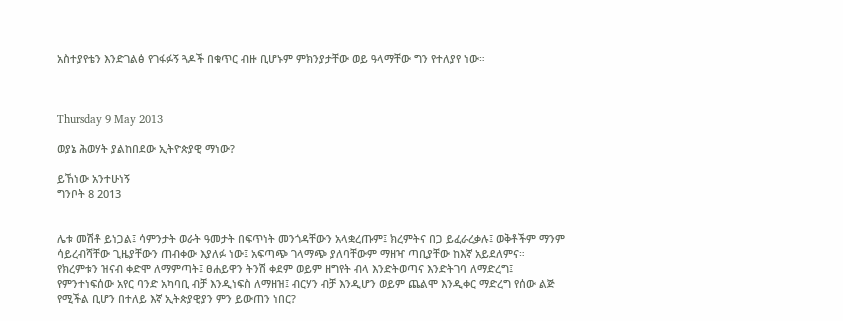አስተያየቴን እንድገልፅ የገፋፉኝ ጓዶች በቁጥር ብዙ ቢሆኑም ምክንያታቸው ወይ ዓላማቸው ግን የተለያየ ነው።



Thursday 9 May 2013

ወያኔ ሕወሃት ያልከበደው ኢትዮጵያዊ ማነው?

ይኸነው አንተሁነኝ
ግንቦት 8 2013


ሌቱ መሽቶ ይነጋል፤ ሳምንታት ወራት ዓመታት በፍጥነት መንጎዳቸውን አላቋረጡም፤ ክረምትና በጋ ይፈራረቃሉ፤ ወቅቶችም ማንም ሳይረብሻቸው ጊዜያቸውን ጠብቀው እያለፉ ነው፤ አፍጣጭ ገላማጭ ያለባቸውም ማዘዣ ጣቢያቸው ከእኛ አይደለምና። የክረምቱን ዝናብ ቀድሞ ለማምጣት፤ ፀሐይዋን ትንሽ ቀደም ወይም ዘግየት ብላ እንድትወጣና እንድትገባ ለማድረግ፤ የምንተነፍሰው አየር ባንድ አካባቢ ብቻ እንዲነፍስ ለማዘዝ፤ ብርሃን ብቻ እንዲሆን ወይም ጨልሞ እንዲቀር ማድረግ የሰው ልጅ የሚችል ቢሆን በተለይ እኛ ኢትጵያዊያን ምን ይውጠን ነበር?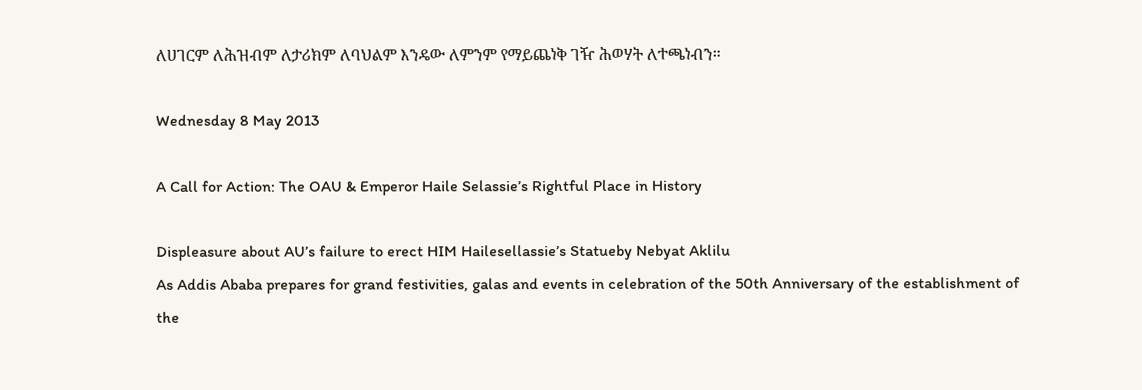ለሀገርም ለሕዝብም ለታሪክም ለባህልም እንዴው ለምንም የማይጨነቅ ገዥ ሕወሃት ለተጫነብን።

Wednesday 8 May 2013

A Call for Action: The OAU & Emperor Haile Selassie’s Rightful Place in History

Displeasure about AU’s failure to erect HIM Hailesellassie’s Statueby Nebyat Aklilu
As Addis Ababa prepares for grand festivities, galas and events in celebration of the 50th Anniversary of the establishment of the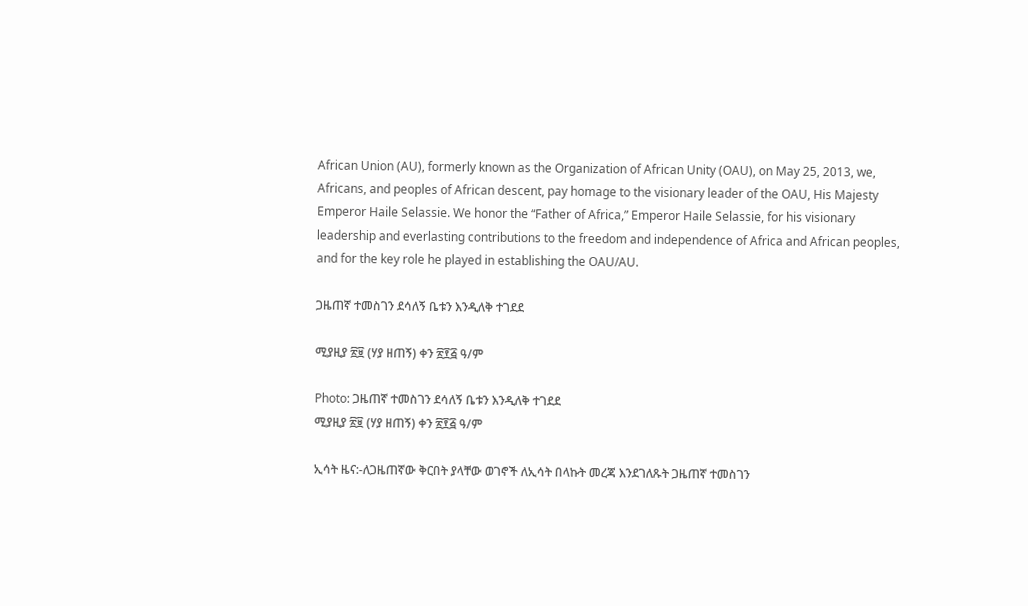African Union (AU), formerly known as the Organization of African Unity (OAU), on May 25, 2013, we, Africans, and peoples of African descent, pay homage to the visionary leader of the OAU, His Majesty Emperor Haile Selassie. We honor the “Father of Africa,” Emperor Haile Selassie, for his visionary leadership and everlasting contributions to the freedom and independence of Africa and African peoples, and for the key role he played in establishing the OAU/AU.

ጋዜጠኛ ተመስገን ደሳለኝ ቤቱን እንዲለቅ ተገደደ

ሚያዚያ ፳፱ (ሃያ ዘጠኝ) ቀን ፳፻፭ ዓ/ም

Photo: ጋዜጠኛ ተመስገን ደሳለኝ ቤቱን እንዲለቅ ተገደደ
ሚያዚያ ፳፱ (ሃያ ዘጠኝ) ቀን ፳፻፭ ዓ/ም

ኢሳት ዜና:-ለጋዜጠኛው ቅርበት ያላቸው ወገኖች ለኢሳት በላኩት መረጃ እንደገለጹት ጋዜጠኛ ተመስገን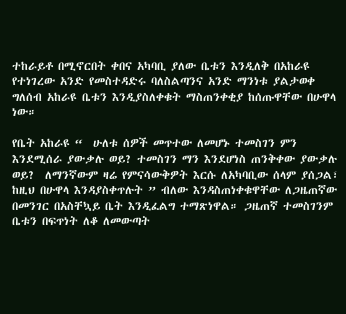ተከራይቶ በሚኖርበት ቀበና አካባቢ ያለው ቤቱን እንዲለቅ በአከራዩ የተነገረው አንድ የመስተዳድሩ ባለስልጣንና አንድ ማንነቱ ያልታወቀ ግለሰብ አከራዩ ቤቱን እንዲያስለቀቁት ማስጠንቀቂያ ከሰጡዋቸው በሁዋላ ነው።

የቤት አከራዩ “  ሁለቱ ሰዎች መጥተው ለመሆኑ ተመስገን ምን እንደሚሰራ ያውቃሉ ወይ? ተመስገን ማን እንደሆነስ ጠንቅቀው ያውቃሉ ወይ?  ለማንኛውም ዛሬ የምናሳውቅዎት እርሱ ለአካባቢው ሰላም ያሰጋል፣ ከዚህ በሁዋላ እንዳያስቀጥሉት ” ብለው እንዳስጠነቀቁዋቸው ለጋዜጠኛው በመንገር በአስቸኳይ ቤት እንዲፈልግ ተማጽነዋል። ጋዜጠኛ ተመስገንም ቤቱን በፍጥነት ለቆ ለመውጣት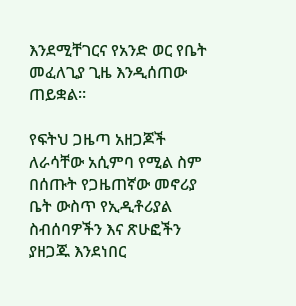እንደሚቸገርና የአንድ ወር የቤት መፈለጊያ ጊዜ እንዲሰጠው ጠይቋል።

የፍትህ ጋዜጣ አዘጋጆች ለራሳቸው አሲምባ የሚል ስም በሰጡት የጋዜጠኛው መኖሪያ ቤት ውስጥ የኢዲቶሪያል ስብሰባዎችን እና ጽሁፎችን ያዘጋጁ እንደነበር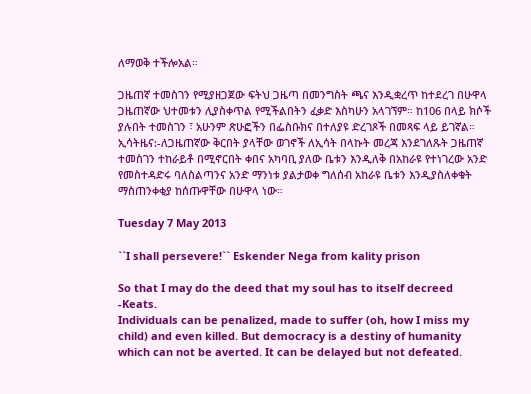ለማወቅ ተችሎአል።

ጋዜጠኛ ተመስገን የሚያዘጋጀው ፍትህ ጋዜጣ በመንግስት ጫና እንዲቋረጥ ከተደረገ በሁዋላ ጋዜጠኛው ህተመቱን ሊያስቀጥል የሚችልበትን ፈቃድ እስካሁን አላገኘም። ከ106 በላይ ክሶች ያሉበት ተመስገን ፣ አሁንም ጽሁፎችን በፌስቡክና በተለያዩ ድረገጾች በመጻፍ ላይ ይገኛል።
ኢሳትዜና:-ለጋዜጠኛው ቅርበት ያላቸው ወገኖች ለኢሳት በላኩት መረጃ እንደገለጹት ጋዜጠኛ ተመስገን ተከራይቶ በሚኖርበት ቀበና አካባቢ ያለው ቤቱን እንዲለቅ በአከራዩ የተነገረው አንድ የመስተዳድሩ ባለስልጣንና አንድ ማንነቱ ያልታወቀ ግለሰብ አከራዩ ቤቱን እንዲያስለቀቁት ማስጠንቀቂያ ከሰጡዋቸው በሁዋላ ነው።

Tuesday 7 May 2013

``I shall persevere!`` Eskender Nega from kality prison

So that I may do the deed that my soul has to itself decreed
-Keats.
Individuals can be penalized, made to suffer (oh, how I miss my child) and even killed. But democracy is a destiny of humanity which can not be averted. It can be delayed but not defeated.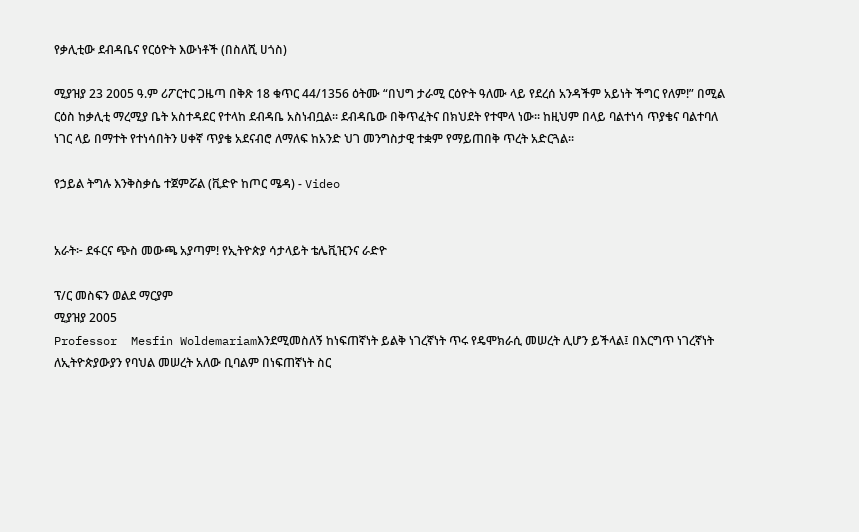የቃሊቲው ደብዳቤና የርዕዮት እውነቶች (በስለሺ ሀጎስ)

ሚያዝያ 23 2005 ዓ.ም ሪፖርተር ጋዜጣ በቅጽ 18 ቁጥር 44/1356 ዕትሙ “በህግ ታራሚ ርዕዮት ዓለሙ ላይ የደረሰ አንዳችም አይነት ችግር የለም!” በሚል ርዕስ ከቃሊቲ ማረሚያ ቤት አስተዳደር የተላከ ደብዳቤ አስነብቧል፡፡ ደብዳቤው በቅጥፈትና በክህደት የተሞላ ነው፡፡ ከዚህም በላይ ባልተነሳ ጥያቄና ባልተባለ ነገር ላይ በማተት የተነሳበትን ሀቀኛ ጥያቄ አደናብሮ ለማለፍ ከአንድ ህገ መንግስታዊ ተቋም የማይጠበቅ ጥረት አድርጓል፡፡

የኃይል ትግሉ እንቅስቃሴ ተጀምሯል (ቪድዮ ከጦር ሜዳ) - Video


አራት፦ ደፋርና ጭስ መውጫ አያጣም! የኢትዮጵያ ሳታላይት ቴሌቪዢንና ራድዮ

ፕ/ር መስፍን ወልደ ማርያም
ሚያዝያ 2005
Professor  Mesfin Woldemariamእንደሚመስለኝ ከነፍጠኛነት ይልቅ ነገረኛነት ጥሩ የዴሞክራሲ መሠረት ሊሆን ይችላል፤ በእርግጥ ነገረኛነት ለኢትዮጵያውያን የባህል መሠረት አለው ቢባልም በነፍጠኛነት ስር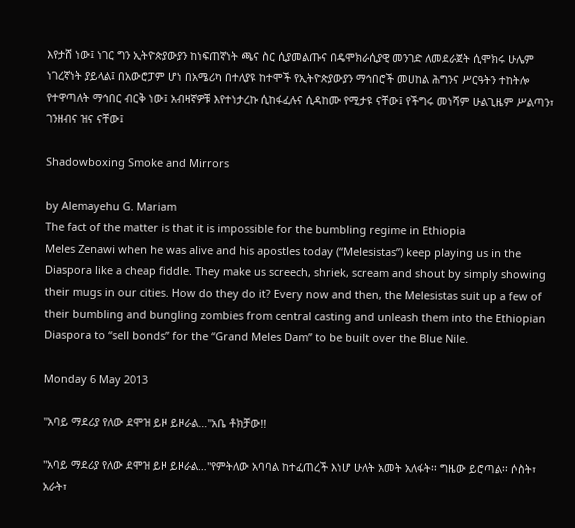እየታሸ ነው፤ ነገር ግን ኢትዮጵያውያን ከነፍጠኛነት ጫና ስር ሲያመልጡና በዴሞክራሲያዊ መንገድ ለመደራጀት ሲሞክሩ ሁሌም ነገረኛነት ያይላል፤ በአውሮፓም ሆነ በአሜሪካ በተለያዩ ከተሞች የኢትዮጵያውያን ማኅበሮች መሀከል ሕግንና ሥርዓትን ተከትሎ የተዋጣለት ማኅበር ብርቅ ነው፤ አብዛኛዎቹ እየተነታረኩ ሲከፋፈሉና ሲዳከሙ የሚታዩ ናቸው፤ የችግሩ መነሻም ሁልጊዜም ሥልጣን፣ ገንዘብና ዝና ናቸው፤

Shadowboxing Smoke and Mirrors

by Alemayehu G. Mariam
The fact of the matter is that it is impossible for the bumbling regime in Ethiopia
Meles Zenawi when he was alive and his apostles today (“Melesistas”) keep playing us in the Diaspora like a cheap fiddle. They make us screech, shriek, scream and shout by simply showing their mugs in our cities. How do they do it? Every now and then, the Melesistas suit up a few of their bumbling and bungling zombies from central casting and unleash them into the Ethiopian Diaspora to “sell bonds” for the “Grand Meles Dam” to be built over the Blue Nile.

Monday 6 May 2013

"አባይ ማደሪያ የለው ደሞዝ ይዞ ይዞራል…"አቤ ቶክቻው!!

"አባይ ማደሪያ የለው ደሞዝ ይዞ ይዞራል…"የምትለው አባባል ከተፈጠረች እነሆ ሁለት አመት አለፋት፡፡ ግዜው ይሮጣል፡፡ ሶስት፣ አራት፣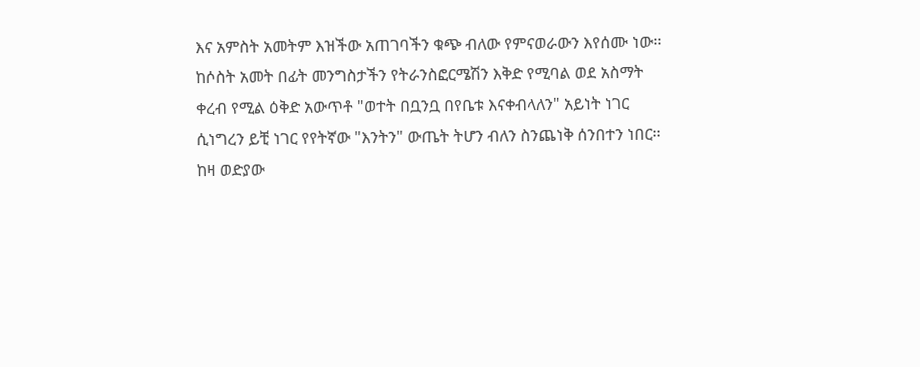እና አምስት አመትም እዝችው አጠገባችን ቁጭ ብለው የምናወራውን እየሰሙ ነው፡፡
ከሶስት አመት በፊት መንግስታችን የትራንስፎርሜሽን እቅድ የሚባል ወደ አስማት ቀረብ የሚል ዕቅድ አውጥቶ "ወተት በቧንቧ በየቤቱ እናቀብላለን" አይነት ነገር ሲነግረን ይቺ ነገር የየትኛው "እንትን" ውጤት ትሆን ብለን ስንጨነቅ ሰንበተን ነበር፡፡ ከዛ ወድያው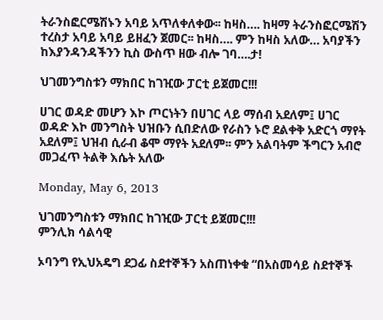ትራንስፎርሜሽኑን አባይ አጥለቀለቀው፡፡ ከዛስ…. ከዛማ ትራንስፎርሜሽን ተረስታ አባይ አባይ ይዘፈን ጀመር፡፡ ከዛስ…. ምን ከዛስ አለው… አባያችን ከእያንዳንዳችንን ኪስ ውስጥ ዘው ብሎ ገባ….ታ!

ህገመንግስቱን ማክበር ከገዢው ፓርቲ ይጀመር!!!

ሀገር ወዳድ መሆን እኮ ጦርነትን በሀገር ላይ ማሰብ አደለም፤ ሀገር ወዳድ እኮ መንግስት ህዝቡን ሲበድለው የራስን ኑሮ ደልቀቅ አድርጎ ማየት አደለም፤ ህዝብ ሲራብ ቆሞ ማየት አደለም፡፡ ምን አልባትም ችግርን አብሮ መጋፈጥ ትልቅ እሴት አለው

Monday, May 6, 2013

ህገመንግስቱን ማክበር ከገዢው ፓርቲ ይጀመር!!!
ምንሊክ ሳልሳዊ

ኦባንግ የኢህአዴግ ደጋፊ ስደተኞችን አስጠነቀቁ “በአስመሳይ ስደተኞች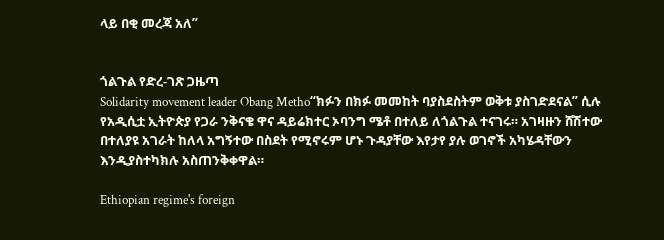ላይ በቂ መረጃ አለ”


ጎልጉል የድረ-ገጽ ጋዜጣ
Solidarity movement leader Obang Metho“ክፉን በክፉ መመከት ባያስደስትም ወቅቱ ያስገድደናል” ሲሉ የአዲሲቷ ኢትዮጵያ የጋራ ንቅናቄ ዋና ዳይሬክተር ኦባንግ ሜቶ በተለይ ለጎልጉል ተናገሩ። አገዛዙን ሸሽተው በተለያዩ አገራት ከለላ አግኝተው በስደት የሚኖሩም ሆኑ ጉዳያቸው እየታየ ያሉ ወገኖች አካሄዳቸውን እንዲያስተካክሉ አስጠንቅቀዋል።

Ethiopian regime's foreign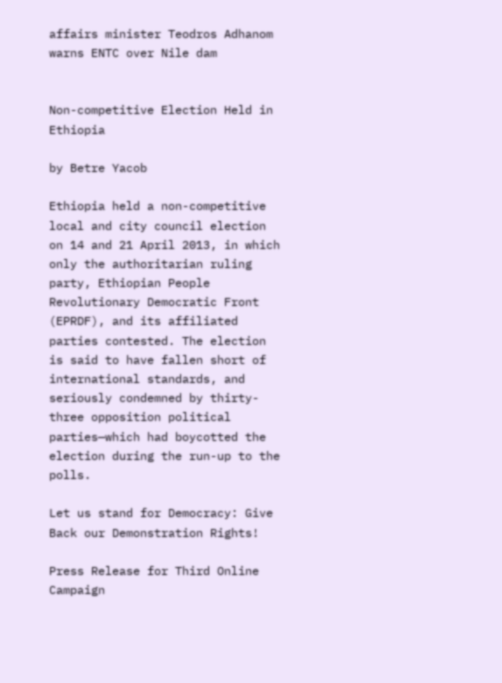affairs minister Teodros Adhanom warns ENTC over Nile dam


Non-competitive Election Held in Ethiopia

by Betre Yacob

Ethiopia held a non-competitive local and city council election on 14 and 21 April 2013, in which only the authoritarian ruling party, Ethiopian People Revolutionary Democratic Front (EPRDF), and its affiliated parties contested. The election is said to have fallen short of international standards, and seriously condemned by thirty-three opposition political parties—which had boycotted the election during the run-up to the polls.

Let us stand for Democracy: Give Back our Demonstration Rights!

Press Release for Third Online Campaign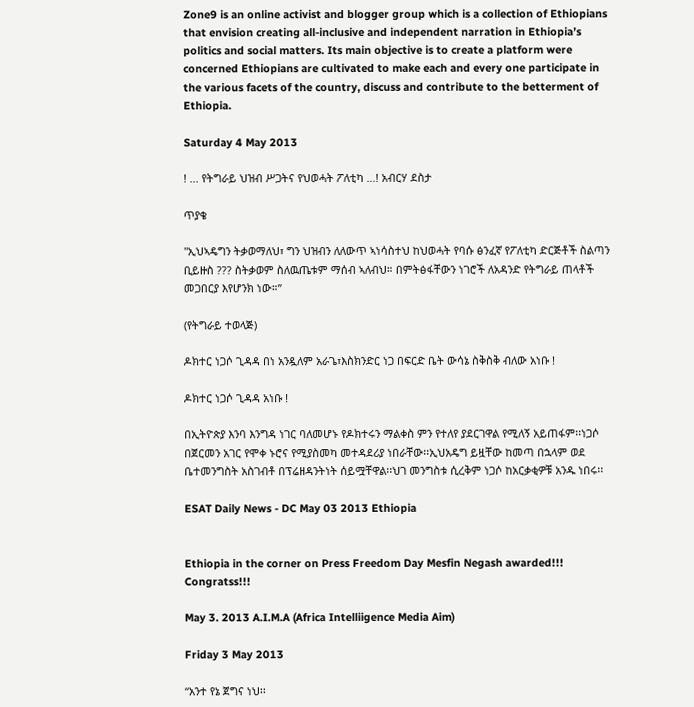Zone9 is an online activist and blogger group which is a collection of Ethiopians that envision creating all-inclusive and independent narration in Ethiopia’s politics and social matters. Its main objective is to create a platform were concerned Ethiopians are cultivated to make each and every one participate in the various facets of the country, discuss and contribute to the betterment of Ethiopia.

Saturday 4 May 2013

! ... የትግራይ ህዝብ ሥጋትና የህወሓት ፖለቲካ …! አብርሃ ደስታ

ጥያቄ

"ኢህኣዴግን ትቃወማለህ፣ ግን ህዝብን ለለውጥ ኣነሳስተህ ከህወሓት የባሱ ፅንፈኛ የፖለቲካ ድርጅቶች ስልጣን ቢይዙስ ??? ስትቃወም ስለዉጤቱም ማሰብ ኣለብህ። በምትፅፋቸውን ነገሮች ለአዳንድ የትግራይ ጠላቶች መጋበርያ እየሆንክ ነው።”

(የትግራይ ተወላጅ)

ዶክተር ነጋሶ ጊዳዳ በነ አንዷለም አራጌ፣እስክንድር ነጋ በፍርድ ቤት ውሳኔ ስቅስቅ ብለው አነቡ !

ዶክተር ነጋሶ ጊዳዳ አነቡ !

በኢትዮጵያ እንባ እንግዳ ነገር ባለመሆኑ የዶክተሩን ማልቀስ ምን የተለየ ያደርገዋል የሚለኝ አይጠፋም፡፡ነጋሶ በጀርመን አገር የሞቀ ኑሮና የሚያስመካ መተዳደሪያ ነበራቸው፡፡ኢህአዴግ ይዟቸው ከመጣ በኋላም ወደ ቤተመንግስት አስገብቶ በፕሬዘዳንትነት ሰይሟቸዋል፡፡ህገ መንግስቱ ሲረቅም ነጋሶ ከአርቃቂዎቹ አንዱ ነበሩ፡፡

ESAT Daily News - DC May 03 2013 Ethiopia


Ethiopia in the corner on Press Freedom Day Mesfin Negash awarded!!! Congratss!!!

May 3. 2013 A.I.M.A (Africa Intelliigence Media Aim)

Friday 3 May 2013

“አንተ የኔ ጀግና ነህ፡፡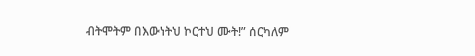ብትሞትም በእውነትህ ኮርተህ ሙት!” ሰርካለም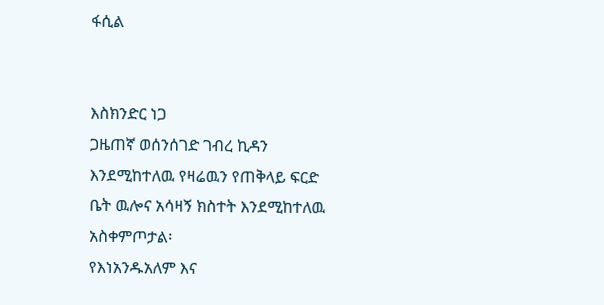ፋሲል


እስክንድር ነጋ
ጋዜጠኛ ወሰንሰገድ ገብረ ኪዳን እንደሚከተለዉ የዛሬዉን የጠቅላይ ፍርድ ቤት ዉሎና አሳዛኝ ክስተት እንደሚከተለዉ
አስቀምጦታል፡
የእነአንዱአለም እና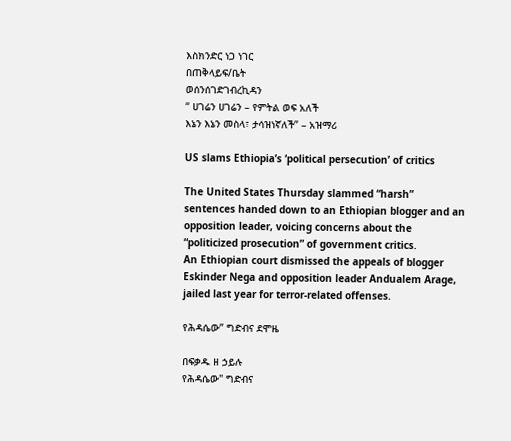እስክንድር ነጋ ነገር
በጠቅላይፍ/ቤት
ወሰንሰገድገብረኪዳን
“ ሀገሬን ሀገሬን – የምትል ወፍ አለች
እኔን እኔን መስላ፣ ታሳዝነኛለች” – አዝማሪ

US slams Ethiopia’s ‘political persecution’ of critics

The United States Thursday slammed “harsh” sentences handed down to an Ethiopian blogger and an opposition leader, voicing concerns about the “politicized prosecution” of government critics.
An Ethiopian court dismissed the appeals of blogger Eskinder Nega and opposition leader Andualem Arage, jailed last year for terror-related offenses.

የሕዳሴው” ግድብና ደሞዜ

በፍቃዱ ዘ ኃይሉ
የሕዳሴው" ግድብና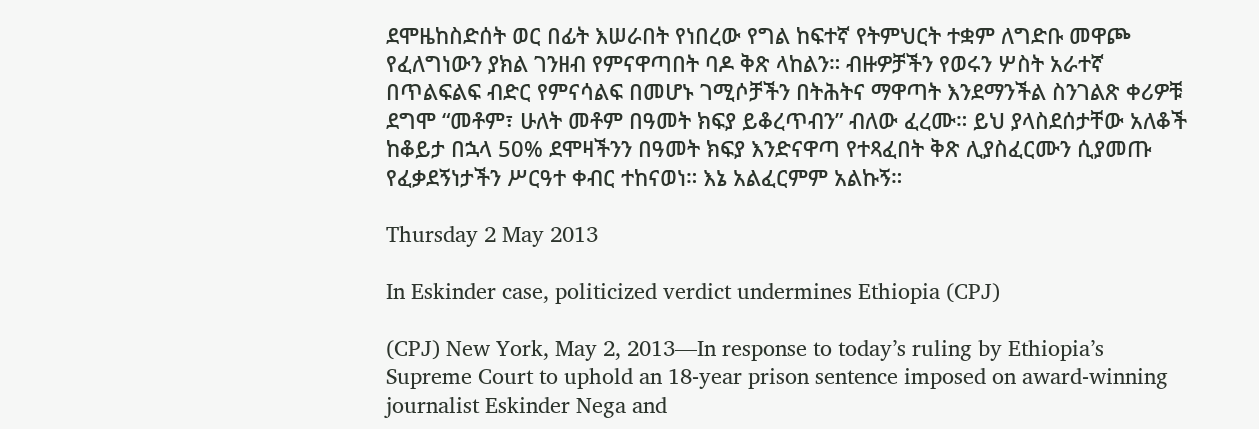ደሞዜከስድሰት ወር በፊት እሠራበት የነበረው የግል ከፍተኛ የትምህርት ተቋም ለግድቡ መዋጮ የፈለግነውን ያክል ገንዘብ የምናዋጣበት ባዶ ቅጽ ላከልን። ብዙዎቻችን የወሩን ሦስት አራተኛ በጥልፍልፍ ብድር የምናሳልፍ በመሆኑ ገሚሶቻችን በትሕትና ማዋጣት እንደማንችል ስንገልጽ ቀሪዎቹ ደግሞ “መቶም፣ ሁለት መቶም በዓመት ክፍያ ይቆረጥብን” ብለው ፈረሙ። ይህ ያላስደሰታቸው አለቆች ከቆይታ በኋላ 50% ደሞዛችንን በዓመት ክፍያ እንድናዋጣ የተጻፈበት ቅጽ ሊያስፈርሙን ሲያመጡ የፈቃደኝነታችን ሥርዓተ ቀብር ተከናወነ። እኔ አልፈርምም አልኩኝ።

Thursday 2 May 2013

In Eskinder case, politicized verdict undermines Ethiopia (CPJ)

(CPJ) New York, May 2, 2013—In response to today’s ruling by Ethiopia’s Supreme Court to uphold an 18-year prison sentence imposed on award-winning journalist Eskinder Nega and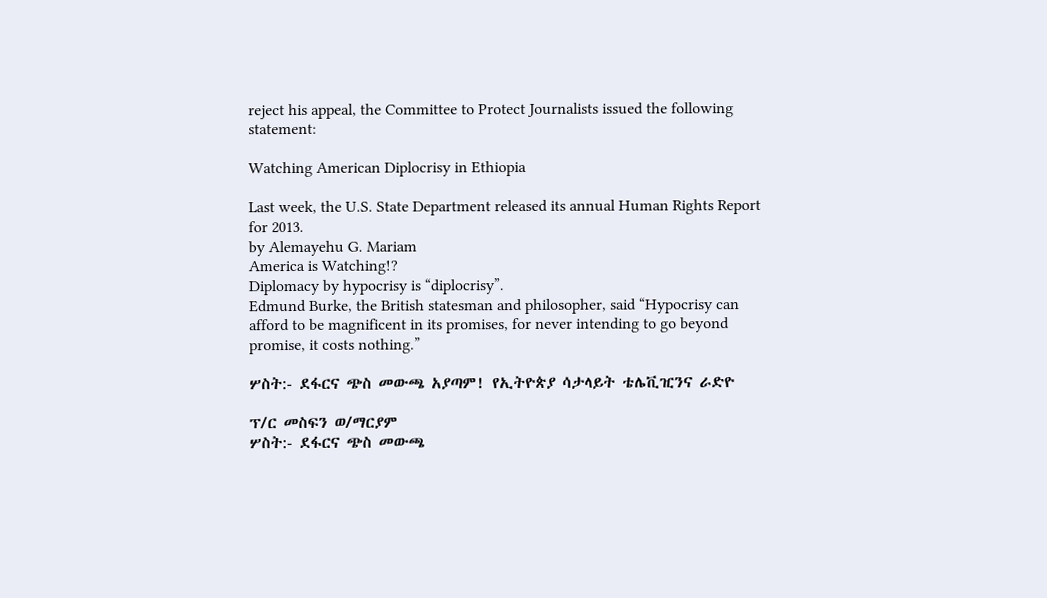reject his appeal, the Committee to Protect Journalists issued the following statement:

Watching American Diplocrisy in Ethiopia

Last week, the U.S. State Department released its annual Human Rights Report for 2013.
by Alemayehu G. Mariam
America is Watching!?
Diplomacy by hypocrisy is “diplocrisy”.
Edmund Burke, the British statesman and philosopher, said “Hypocrisy can afford to be magnificent in its promises, for never intending to go beyond promise, it costs nothing.”

ሦስት:- ደፋርና ጭስ መውጫ አያጣም! የኢትዮጵያ ሳታላይት ቴሌቪዢንና ራድዮ

ፕ/ር መስፍን ወ/ማርያም
ሦስት:- ደፋርና ጭስ መውጫ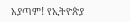አያጣም! የኢትዮጵያ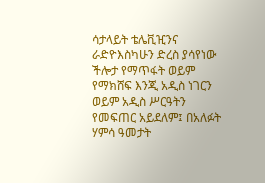ሳታላይት ቴሌቪዢንና ራድዮእስካሁን ድረስ ያሳየነው ችሎታ የማጥፋት ወይም የማክሸፍ እንጂ አዲስ ነገርን ወይም አዲስ ሥርዓትን የመፍጠር አይደለም፤ በአለፉት ሃምሳ ዓመታት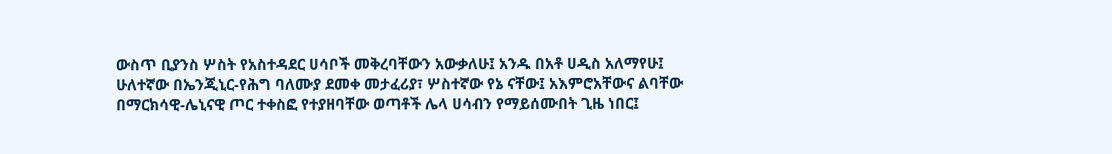ውስጥ ቢያንስ ሦስት የአስተዳደር ሀሳቦች መቅረባቸውን አውቃለሁ፤ አንዱ በአቶ ሀዲስ አለማየሁ፤ ሁለተኛው በኤንጂኒር-የሕግ ባለሙያ ደመቀ መታፈሪያ፣ ሦስተኛው የኔ ናቸው፤ አእምሮአቸውና ልባቸው በማርክሳዊ-ሌኒናዊ ጦር ተቀስፎ የተያዘባቸው ወጣቶች ሌላ ሀሳብን የማይሰሙበት ጊዜ ነበር፤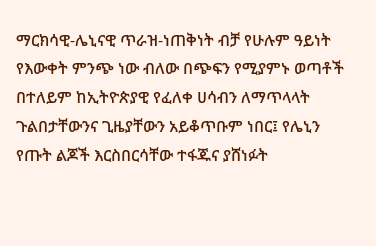ማርክሳዊ-ሌኒናዊ ጥራዝ-ነጠቅነት ብቻ የሁሉም ዓይነት የእውቀት ምንጭ ነው ብለው በጭፍን የሚያምኑ ወጣቶች በተለይም ከኢትዮጵያዊ የፈለቀ ሀሳብን ለማጥላላት ጉልበታቸውንና ጊዜያቸውን አይቆጥቡም ነበር፤ የሌኒን የጡት ልጆች እርስበርሳቸው ተፋጁና ያሸነፉት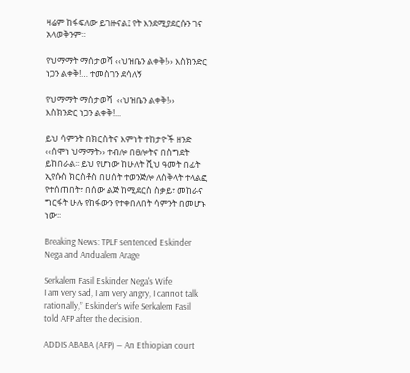ዛሬም ከፋፍለው ይገዙናል፤ የት እንደሚያደርሱን ገና አላወቅንም።

የህማማት ማሰታወሻ ‹‹ህዝቤን ልቀቅ!›› እስክንድር ነጋን ልቀቅ!… ተመስገን ደሳለኝ

የህማማት ማሰታወሻ  ‹‹ህዝቤን ልቀቅ!››  እስክንድር ነጋን ልቀቅ!...

ይህ ሳምንት በክርስትና እምነት ተከታዮች ዘንድ ‹‹ሰሞነ ህማማት›› ተብሎ በፀሎትና በስግደት ይከበራል፡፡ ይህ የሆነው ከሁለት ሺህ ዓመት በፊት ኢየሱስ ክርስቶስ በሀሰት ተወንጅሎ ለስቅላት ተላልፎ የተሰጠበት፣ በሰው ልጅ ከሚደርስ ስቃይ፣ መከራና ግርፋት ሁሉ የከፋውን የተቀበለበት ሳምንት በመሆኑ ነው፡፡

Breaking News: TPLF sentenced Eskinder Nega and Andualem Arage

Serkalem Fasil Eskinder Nega's Wife
I am very sad, I am very angry, I cannot talk rationally,” Eskinder’s wife Serkalem Fasil told AFP after the decision.

ADDIS ABABA (AFP) — An Ethiopian court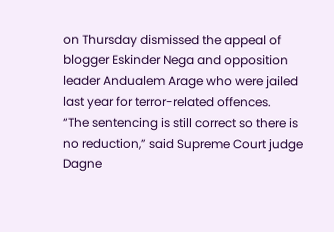on Thursday dismissed the appeal of blogger Eskinder Nega and opposition leader Andualem Arage who were jailed last year for terror-related offences.
“The sentencing is still correct so there is no reduction,” said Supreme Court judge Dagne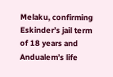Melaku, confirming Eskinder’s jail term of 18 years and Andualem’s life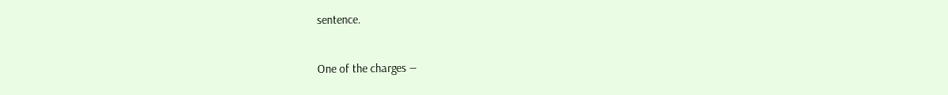sentence.

One of the charges —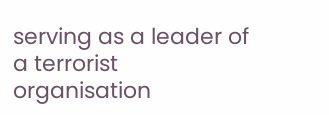serving as a leader of a terrorist organisation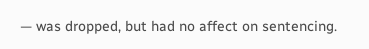— was dropped, but had no affect on sentencing.